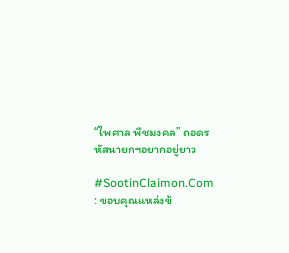“ไพศาล พืชมงคล” ถอดรหัสนายกฯอยากอยู่ยาว

#SootinClaimon.Com : ขอบคุณแหล่งข้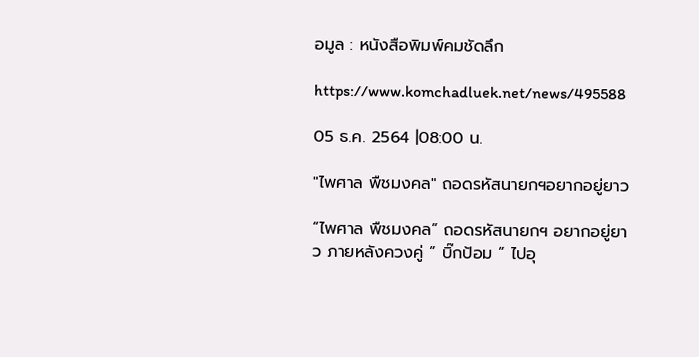อมูล : หนังสือพิมพ์คมชัดลึก

https://www.komchadluek.net/news/495588

05 ธ.ค. 2564 |08:00 น.

"ไพศาล พืชมงคล" ถอดรหัสนายกฯอยากอยู่ยาว

“ไพศาล พืชมงคล” ถอดรหัสนายกฯ อยากอยู่ยาว ภายหลังควงคู่ ” บิ๊กป้อม ” ไปอุ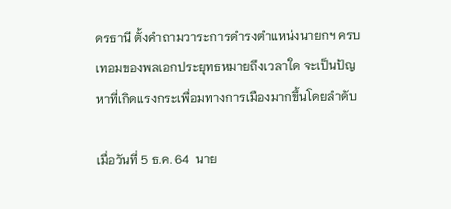ดรธานี ตั้งคำถามวาระการดำรงตำแหน่งนายกฯ ครบเทอมของพลเอกประยุทธหมายถึงเวลาใด จะเป็นปัญหาที่เกิดแรงกระเพื่อมทางการเมืองมากขึ้นโดยลำดับ

เมื่อวันที่ 5 ธ.ค. 64  นาย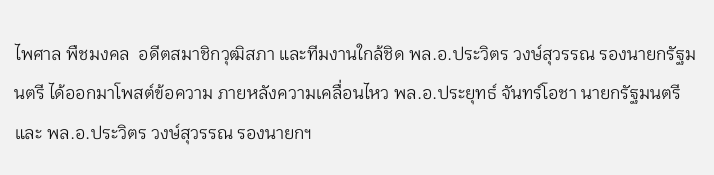ไพศาล พืชมงคล  อดีตสมาชิกวุฒิสภา และทีมงานใกล้ชิด พล.อ.ประวิตร วงษ์สุวรรณ รองนายกรัฐมนตรี ได้ออกมาโพสต์ข้อความ ภายหลังความเคลื่อนไหว พล.อ.ประยุทธ์ จันทร์โอชา นายกรัฐมนตรี  และ พล.อ.ประวิตร วงษ์สุวรรณ รองนายกฯ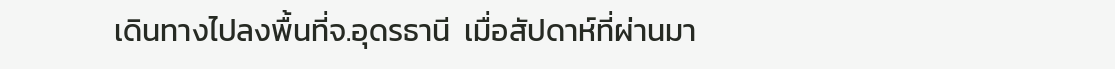เดินทางไปลงพื้นที่จ.อุดรธานี  เมื่อสัปดาห์ที่ผ่านมา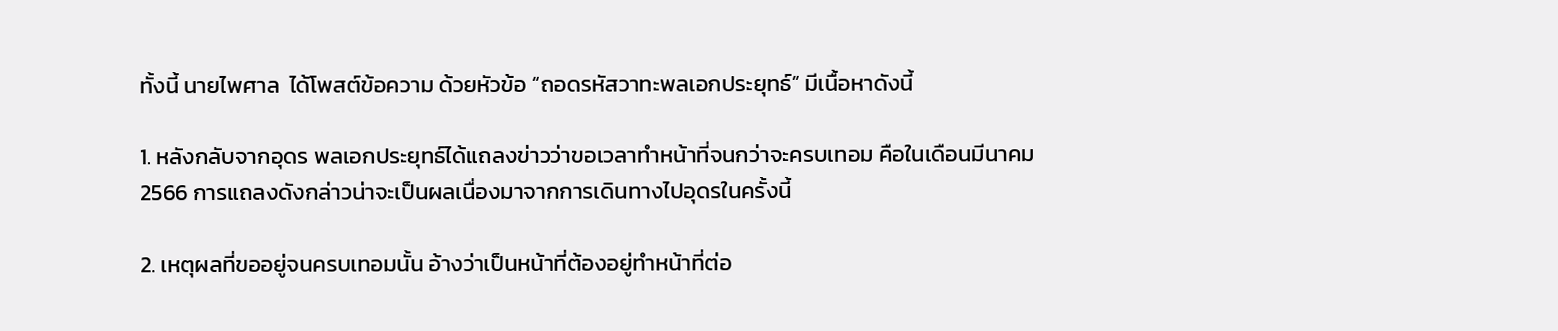ทั้งนี้ นายไพศาล  ได้โพสต์ข้อความ ด้วยหัวข้อ “ถอดรหัสวาทะพลเอกประยุทธ์” มีเนื้อหาดังนี้

1. หลังกลับจากอุดร พลเอกประยุทธ์ได้แถลงข่าวว่าขอเวลาทำหน้าที่จนกว่าจะครบเทอม คือในเดือนมีนาคม 2566 การแถลงดังกล่าวน่าจะเป็นผลเนื่องมาจากการเดินทางไปอุดรในครั้งนี้

2. เหตุผลที่ขออยู่จนครบเทอมนั้น อ้างว่าเป็นหน้าที่ต้องอยู่ทำหน้าที่ต่อ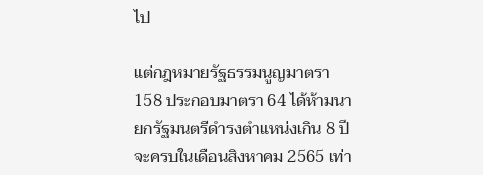ไป

แต่กฎหมายรัฐธรรมนูญมาตรา 158 ประกอบมาตรา 64 ได้ห้ามนายกรัฐมนตรีดำรงตำแหน่งเกิน 8 ปี จะครบในเดือนสิงหาคม 2565 เท่า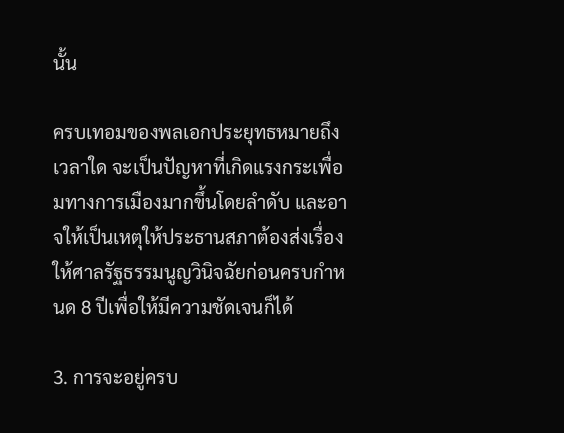นั้น

ครบเทอมของพลเอกประยุทธหมายถึงเวลาใด จะเป็นปัญหาที่เกิดแรงกระเพื่อมทางการเมืองมากขึ้นโดยลำดับ และอาจให้เป็นเหตุให้ประธานสภาต้องส่งเรื่องให้ศาลรัฐธรรมนูญวินิจฉัยก่อนครบกำหนด 8 ปีเพื่อให้มีความชัดเจนก็ได้

3. การจะอยู่ครบ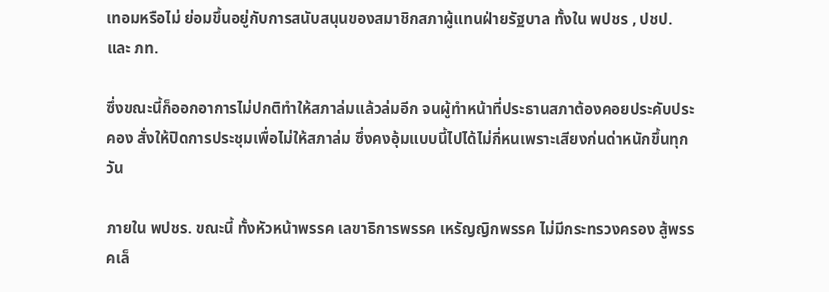เทอมหรือไม่ ย่อมขึ้นอยู่กับการสนับสนุนของสมาชิกสภาผู้แทนฝ่ายรัฐบาล ทั้งใน พปชร , ปชป. และ ภท.

ซึ่งขณะนี้ก็ออกอาการไม่ปกติทำให้สภาล่มแล้วล่มอีก จนผู้ทำหน้าที่ประธานสภาต้องคอยประคับประคอง สั่งให้ปิดการประชุมเพื่อไม่ให้สภาล่ม ซึ่งคงอุ้มแบบนี้ไปได้ไม่กี่หนเพราะเสียงก่นด่าหนักขึ้นทุกวัน

ภายใน พปชร. ขณะนี้ ทั้งหัวหน้าพรรค เลขาธิการพรรค เหรัญญิกพรรค ไม่มีกระทรวงครอง สู้พรรคเล็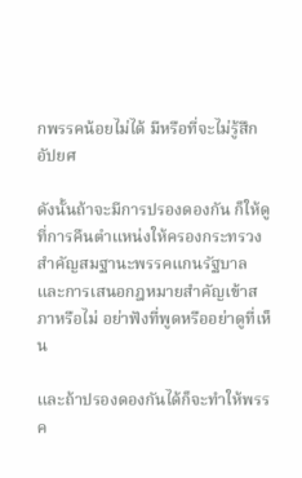กพรรคน้อยไม่ได้ มีหรือที่จะไม่รู้สึกอัปยศ

ดังนั้นถ้าจะมีการปรองดองกัน ก็ให้ดูที่การคืนตำแหน่งให้ครองกระทรวงสำคัญสมฐานะพรรคแกนรัฐบาล และการเสนอกฎหมายสำคัญเข้าสภาหรือไม่ อย่าฟังที่พูดหรืออย่าดูที่เห็น

และถ้าปรองดองกันได้ก็จะทำให้พรรค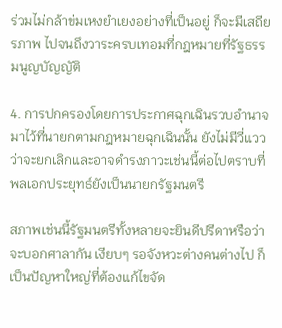ร่วมไม่กล้าข่มเหงยำเยงอย่างที่เป็นอยู่ ก็จะมีเสถียรภาพ ไปจนถึงวาระครบเทอมที่กฎหมายที่รัฐธรรมนูญบัญญัติ

4. การปกครองโดยการประกาศฉุกเฉินรวบอำนาจมาไว้ที่นายกตามกฎหมายฉุกเฉินนั้น ยังไม่มีวี่แววว่าจะยกเลิกและอาจดำรงภาวะเช่นนี้ต่อไปตราบที่พลเอกประยุทธ์ยังเป็นนายกรัฐมนตรี

สภาพเช่นนี้รัฐมนตรีทั้งหลายจะยินดีปรีดาหรือว่าจะบอกศาลากัน เงียบๆ รอจังหวะต่างคนต่างไป ก็เป็นปัญหาใหญ่ที่ต้องแก้ไขจัด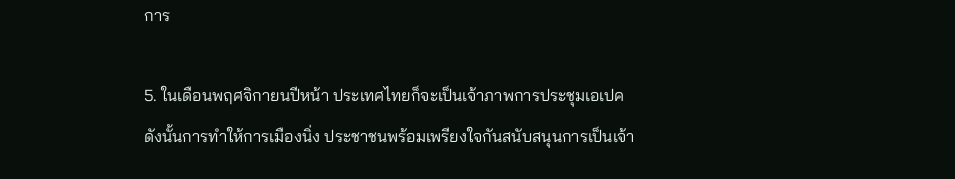การ

5. ในเดือนพฤศจิกายนปีหน้า ประเทศไทยก็จะเป็นเจ้าภาพการประชุมเอเปค ดังนั้นการทำให้การเมืองนิ่ง ประชาชนพร้อมเพรียงใจกันสนับสนุนการเป็นเจ้า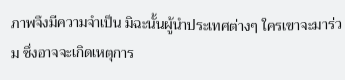ภาพจึงมีความจำเป็น มิฉะนั้นผู้นำประเทศต่างๆ ใครเขาจะมาร่วม ซึ่งอาจจะเกิดเหตุการ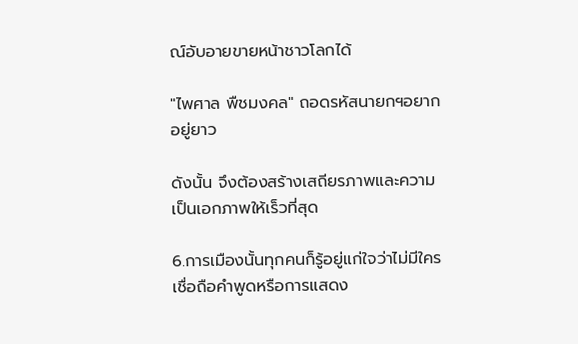ณ์อับอายขายหน้าชาวโลกได้

"ไพศาล พืชมงคล" ถอดรหัสนายกฯอยากอยู่ยาว

ดังนั้น จึงต้องสร้างเสถียรภาพและความเป็นเอกภาพให้เร็วที่สุด

6.การเมืองนั้นทุกคนก็รู้อยู่แก่ใจว่าไม่มีใครเชื่อถือคำพูดหรือการแสดง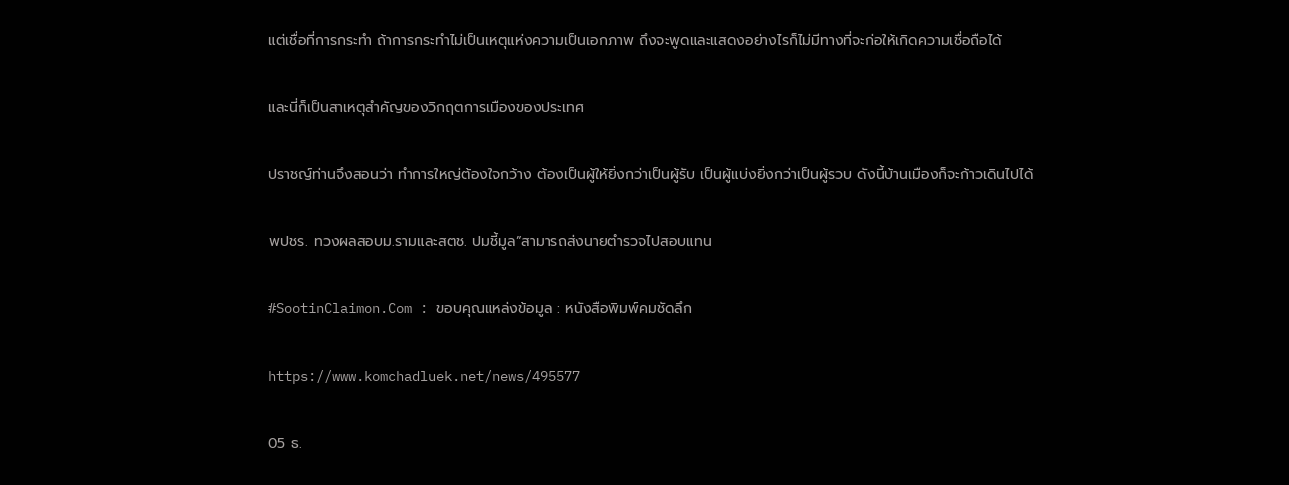แต่เชื่อที่การกระทำ ถ้าการกระทำไม่เป็นเหตุแห่งความเป็นเอกภาพ ถึงจะพูดและแสดงอย่างไรก็ไม่มีทางที่จะก่อให้เกิดความเชื่อถือได้

และนี่ก็เป็นสาเหตุสำคัญของวิกฤตการเมืองของประเทศ

ปราชญ์ท่านจึงสอนว่า ทำการใหญ่ต้องใจกว้าง ต้องเป็นผู้ให้ยิ่งกว่าเป็นผู้รับ เป็นผู้แบ่งยิ่งกว่าเป็นผู้รวบ ดังนี้บ้านเมืองก็จะก้าวเดินไปได้

พปชร. ทวงผลสอบม.รามและสตช. ปมชี้มูล”สามารถส่งนายตำรวจไปสอบแทน

#SootinClaimon.Com : ขอบคุณแหล่งข้อมูล : หนังสือพิมพ์คมชัดลึก

https://www.komchadluek.net/news/495577

05 ธ.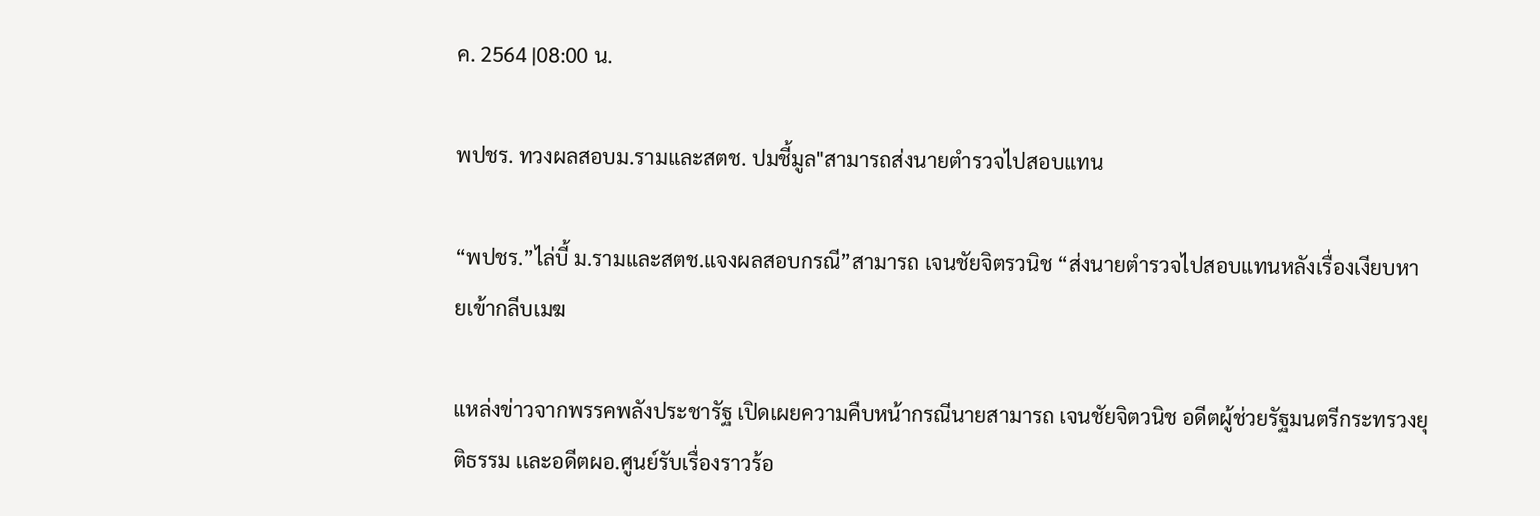ค. 2564 |08:00 น.

พปชร. ทวงผลสอบม.รามและสตช. ปมชี้มูล"สามารถส่งนายตำรวจไปสอบแทน

“พปชร.”ไล่บี้ ม.รามและสตช.แจงผลสอบกรณี”สามารถ เจนชัยจิตรวนิช “ส่งนายตำรวจไปสอบแทนหลังเรื่องเงียบหายเข้ากลีบเมฆ

แหล่งข่าวจากพรรคพลังประชารัฐ เปิดเผยความคืบหน้ากรณีนายสามารถ เจนชัยจิตวนิช อดีตผู้ช่วยรัฐมนตรีกระทรวงยุติธรรม เเละอดีตผอ.ศูนย์รับเรื่องราวร้อ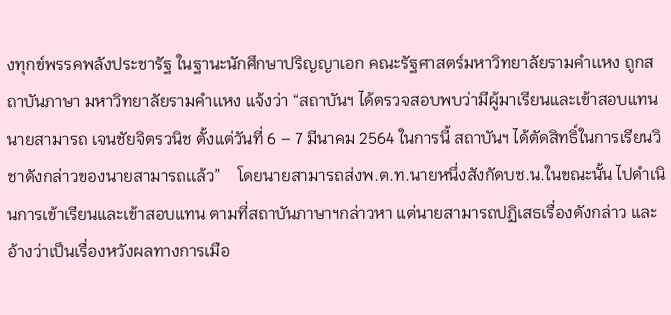งทุกข์พรรคพลังประชารัฐ ในฐานะนักศึกษาปริญญาเอก คณะรัฐศาสตร์มหาวิทยาลัยรามคำเเหง ถูกสถาบันภาษา มหาวิทยาลัยรามคำเเหง แจ้งว่า “สถาบันฯ ได้ตรวจสอบพบว่ามีผู้มาเรียนและเข้าสอบแทนนายสามารถ เจนชัยจิตรวนิช ตั้งแต่วันที่ 6 – 7 มีนาคม 2564 ในการนี้ สถาบันฯ ได้ตัดสิทธิ์ในการเรียนวิชาดังกล่าวของนายสามารถเเล้ว”    โดยนายสามารถส่งพ.ต.ท.นายหนึ่งสังกัดบช.น.ในขณะนั้น ไปดำเนินการเข้าเรียนและเข้าสอบแทน ตามที่สถาบันภาษาฯกล่าวหา แต่นายสามารถปฏิเสธเรื่องดังกล่าว และอ้างว่าเป็นเรื่องหวังผลทางการเมือ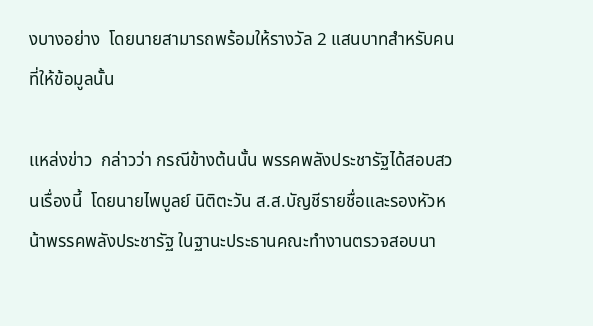งบางอย่าง  โดยนายสามารถพร้อมให้รางวัล 2 แสนบาทสำหรับคนที่ให้ข้อมูลนั้น

เเหล่งข่าว  กล่าวว่า กรณีข้างต้นนั้น พรรคพลังประชารัฐได้สอบสวนเรื่องนี้  โดยนายไพบูลย์ นิติตะวัน ส.ส.บัญชีรายชื่อและรองหัวหน้าพรรคพลังประชารัฐ ในฐานะประธานคณะทำงานตรวจสอบนา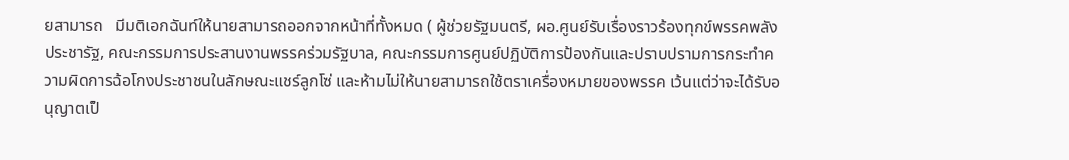ยสามารถ   มีมติเอกฉันท์ให้นายสามารถออกจากหน้าที่ทั้งหมด ( ผู้ช่วยรัฐมนตรี, ผอ.ศูนย์รับเรื่องราวร้องทุกข์พรรคพลังประชารัฐ, คณะกรรมการประสานงานพรรคร่วมรัฐบาล, คณะกรรมการศูนย์ปฏิบัติการป้องกันและปราบปรามการกระทำความผิดการฉ้อโกงประชาชนในลักษณะแชร์ลูกโซ่ และห้ามไม่ให้นายสามารถใช้ตราเครื่องหมายของพรรค เว้นแต่ว่าจะได้รับอนุญาตเป็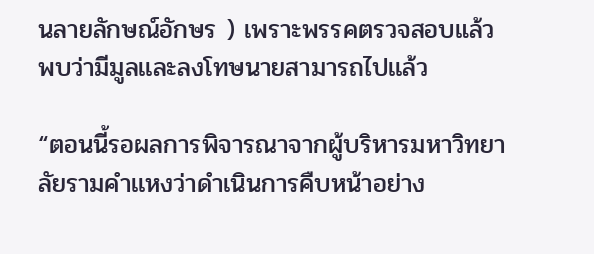นลายลักษณ์อักษร ) เพราะพรรคตรวจสอบแล้วพบว่ามีมูลเเละลงโทษนายสามารถไปเเล้ว

“ตอนนี้รอผลการพิจารณาจากผู้บริหารมหาวิทยาลัยรามคำเเหงว่าดำเนินการคืบหน้าอย่าง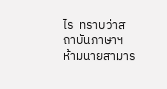ไร  ทราบว่าสถาบันภาษาฯ ห้ามนายสามาร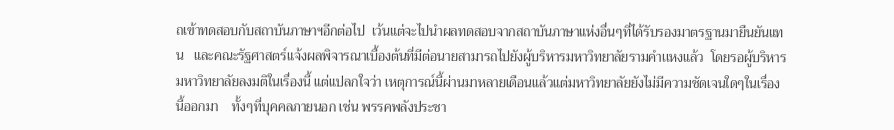ถเข้าทดสอบกับสถาบันภาษาฯอีกต่อไป  เว้นแต่จะไปนำผลทดสอบจากสถาบันภาษาแห่งอื่นๆที่ได้รับรองมาตรฐานมายืนยันแทน   และคณะรัฐศาสตร์แจ้งผลพิจารณาเบื้องต้นที่มีต่อนายสามารถไปยังผู้บริหารมหาวิทยาลัยรามคำเเหงแล้ว  โดยรอผู้บริหารมหาวิทยาลัยลงมติในเรื่องนี้ แต่แปลกใจว่า เหตุการณ์นี้ผ่านมาหลายเดือนแล้วแต่มหาวิทยาลัยยังไม่มีความชัดเจนใดๆในเรื่องนี้ออกมา    ทั้งๆที่บุคคลภายนอก เช่น พรรคพลังประชา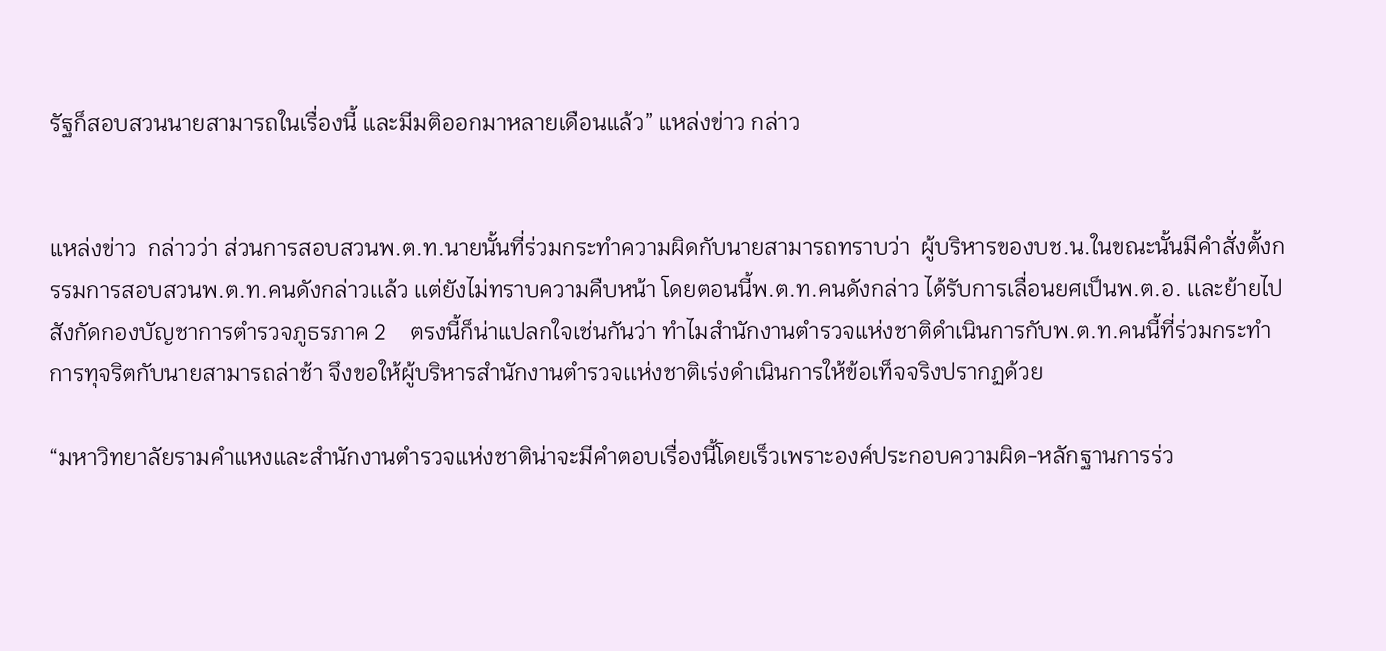รัฐก็สอบสวนนายสามารถในเรื่องนี้ และมีมติออกมาหลายเดือนแล้ว” แหล่งข่าว กล่าว


แหล่งข่าว  กล่าวว่า ส่วนการสอบสวนพ.ต.ท.นายนั้นที่ร่วมกระทำความผิดกับนายสามารถทราบว่า  ผู้บริหารของบช.น.ในขณะนั้นมีคำสั่งตั้งกรรมการสอบสวนพ.ต.ท.คนดังกล่าวเเล้ว เเต่ยังไม่ทราบความคืบหน้า โดยตอนนี้พ.ต.ท.คนดังกล่าว ได้รับการเลื่อนยศเป็นพ.ต.อ. เเละย้ายไปสังกัดกองบัญชาการตำรวจภูธรภาค 2    ตรงนี้ก็น่าแปลกใจเช่นกันว่า ทำไมสำนักงานตำรวจแห่งชาติดำเนินการกับพ.ต.ท.คนนี้ที่ร่วมกระทำการทุจริตกับนายสามารถล่าช้า จึงขอให้ผู้บริหารสำนักงานตำรวจเเห่งชาติเร่งดำเนินการให้ข้อเท็จจริงปรากฏด้วย

“มหาวิทยาลัยรามคำแหงและสำนักงานตำรวจแห่งชาติน่าจะมีคำตอบเรื่องนี้โดยเร็วเพราะองค์ประกอบความผิด-หลักฐานการร่ว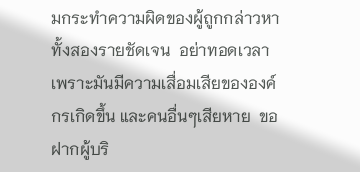มกระทำความผิดของผู้ถูกกล่าวหาทั้งสองรายชัดเจน  อย่าทอดเวลา เพราะมันมีความเสื่อมเสียขององค์กรเกิดขึ้น และคนอื่นๆเสียหาย  ขอฝากผู้บริ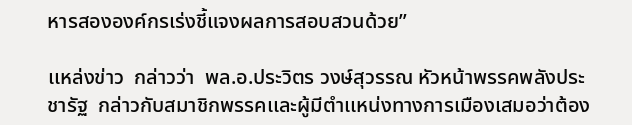หารสององค์กรเร่งชี้แจงผลการสอบสวนด้วย”

เเหล่งข่าว  กล่าวว่า  พล.อ.ประวิตร วงษ์สุวรรณ หัวหน้าพรรคพลังประชารัฐ  กล่าวกับสมาชิกพรรคเเละผู้มีตำเเหน่งทางการเมืองเสมอว่าต้อง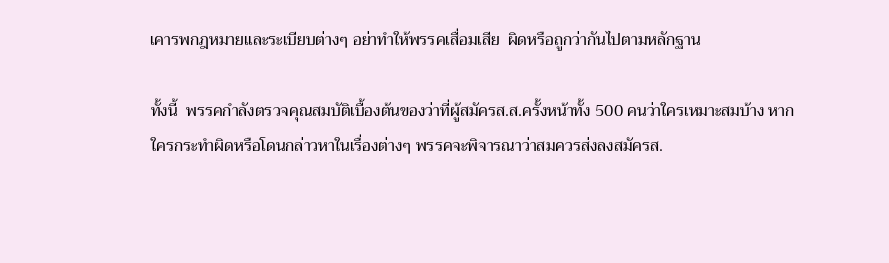เคารพกฎหมายเเละระเบียบต่างๆ อย่าทำให้พรรคเสื่อมเสีย  ผิดหรือถูกว่ากันไปตามหลักฐาน

ทั้งนี้  พรรคกำลังตรวจคุณสมบัติเบื้องต้นของว่าที่ผู้สมัครส.ส.ครั้งหน้าทั้ง 500 คนว่าใครเหมาะสมบ้าง หากใครกระทำผิดหรือโดนกล่าวหาในเรื่องต่างๆ พรรคจะพิจารณาว่าสมควรส่งลงสมัครส.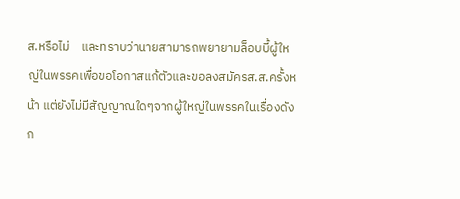ส.หรือไม่    และทราบว่านายสามารถพยายามล็อบบี้ผู้ใหญ่ในพรรคเพื่อขอโอกาสแก้ตัวและขอลงสมัครส.ส.ครั้งหน้า แต่ยังไม่มีสัญญาณใดๆจากผู้ใหญ่ในพรรคในเรื่องดังก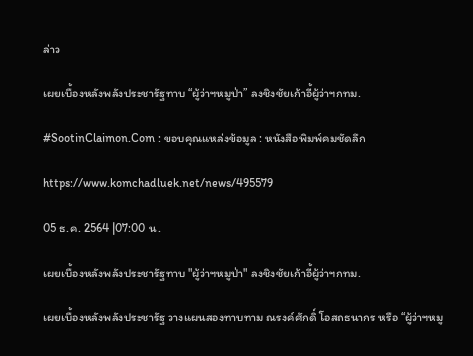ล่าว

เผยเบื้องหลังพลังประชารัฐทาบ “ผู้ว่าฯหมูป่า” ลงชิงชัยเก้าอี้ผู้ว่าฯกทม.

#SootinClaimon.Com : ขอบคุณแหล่งข้อมูล : หนังสือพิมพ์คมชัดลึก

https://www.komchadluek.net/news/495579

05 ธ.ค. 2564 |07:00 น.

เผยเบื้องหลังพลังประชารัฐทาบ "ผู้ว่าฯหมูป่า" ลงชิงชัยเก้าอี้ผู้ว่าฯกทม.

เผยเบื้องหลังพลังประชารัฐ วางแผนสองทาบทาม ณรงค์ศักดิ์ โอสถธนากร หรือ “ผู้ว่าฯหมู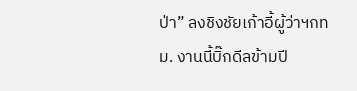ป่า” ลงชิงชัยเก้าอี้ผู้ว่าฯกทม. งานนี้บิ๊กดีลข้ามปี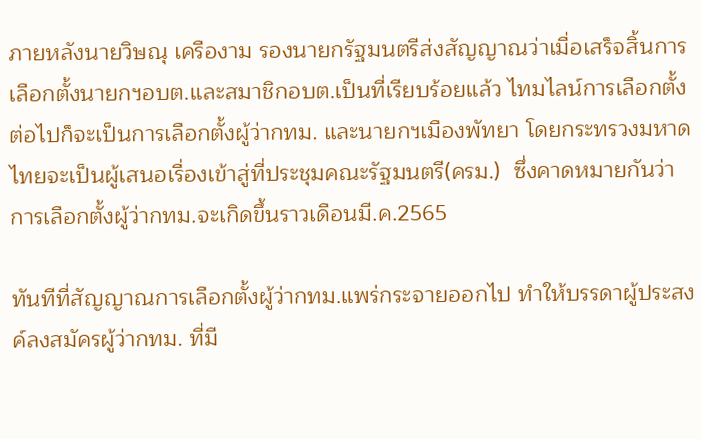ภายหลังนายวิษณุ เครืองาม รองนายกรัฐมนตรีส่งสัญญาณว่าเมื่อเสร็จสิ้นการเลือกตั้งนายกฯอบต.และสมาชิกอบต.เป็นที่เรียบร้อยแล้ว ไทมไลน์การเลือกตั้งต่อไปก็จะเป็นการเลือกตั้งผู้ว่ากทม. และนายกฯเมืองพัทยา โดยกระทรวงมหาดไทยจะเป็นผู้เสนอเรื่องเข้าสู่ที่ประชุมคณะรัฐมนตรี(ครม.)  ซึ่งคาดหมายกันว่า การเลือกตั้งผู้ว่ากทม.จะเกิดขึ้นราวเดือนมี.ค.2565

ทันทีที่สัญญาณการเลือกตั้งผู้ว่ากทม.แพร่กระจายออกไป ทำให้บรรดาผู้ประสงค์ลงสมัครผู้ว่ากทม. ที่มี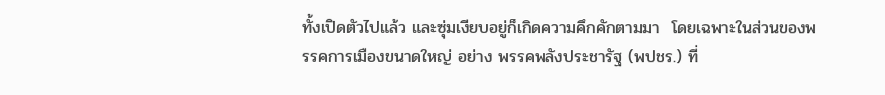ทั้งเปิดตัวไปแล้ว และซุ่มเงียบอยู่ก็เกิดความคึกคักตามมา  โดยเฉพาะในส่วนของพรรคการเมืองขนาดใหญ่ อย่าง พรรคพลังประชารัฐ (พปชร.) ที่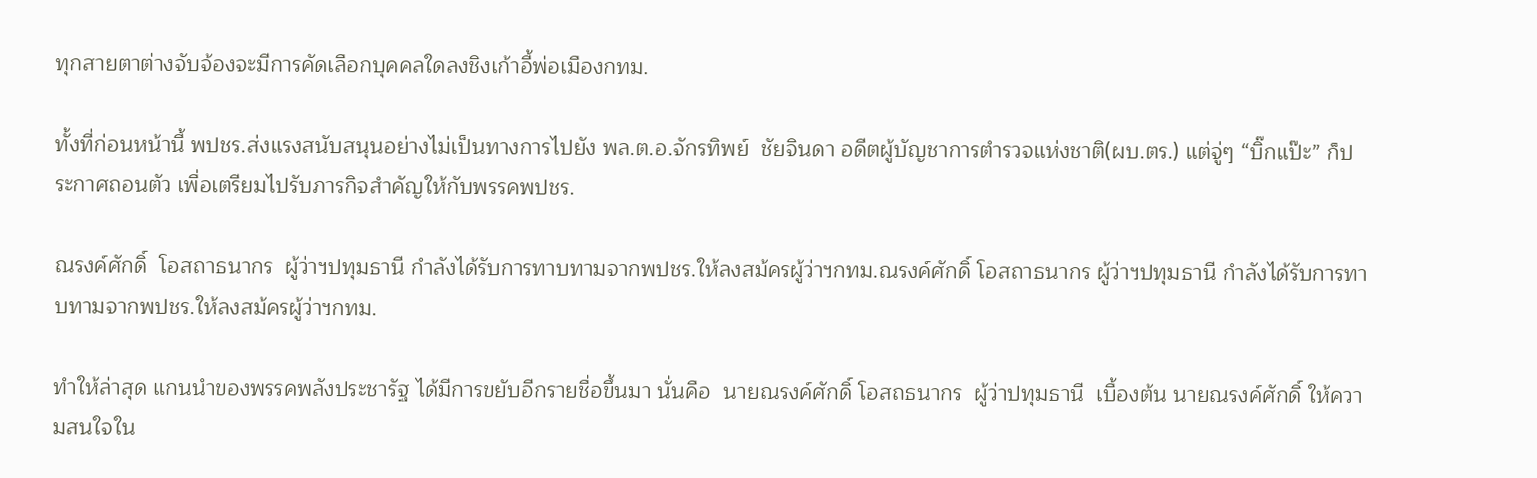ทุกสายตาต่างจับจ้องจะมีการคัดเลือกบุคคลใดลงชิงเก้าอี้พ่อเมืองกทม.

ทั้งที่ก่อนหน้านี้ พปชร.ส่งแรงสนับสนุนอย่างไม่เป็นทางการไปยัง พล.ต.อ.จักรทิพย์  ชัยจินดา อดีตผู้บัญชาการตำรวจแห่งชาติ(ผบ.ตร.) แต่จู่ๆ “บิ๊กแป๊ะ” ก็ประกาศถอนตัว เพื่อเตรียมไปรับภารกิจสำคัญให้กับพรรคพปชร.

ณรงค์ศักดิ์  โอสถาธนากร  ผู้ว่าฯปทุมธานี กำลังได้รับการทาบทามจากพปชร.ให้ลงสม้ครผู้ว่าฯกทม.ณรงค์ศักดิ์ โอสถาธนากร ผู้ว่าฯปทุมธานี กำลังได้รับการทาบทามจากพปชร.ให้ลงสม้ครผู้ว่าฯกทม.

ทำให้ล่าสุด แกนนำของพรรคพลังประชารัฐ ได้มีการขยับอีกรายชื่อขึ้นมา นั่นคือ  นายณรงค์ศักดิ์ โอสถธนากร  ผู้ว่าปทุมธานี  เบื้องต้น นายณรงค์ศักดิ์ ให้ความสนใจใน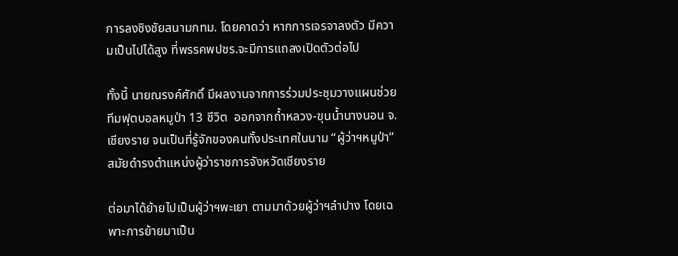การลงชิงชัยสนามกทม. โดยคาดว่า หากการเจรจาลงตัว มีความเป็นไปได้สูง ที่พรรคพปชร.จะมีการแถลงเปิดตัวต่อไป

ทั้งนี้ นายณรงค์ศักดิ์ มีผลงานจากการร่วมประชุมวางแผนช่วย ทีมฟุตบอลหมูป่า 13 ชีวิต  ออกจากถ้ำหลวง-ขุนน้ำนางนอน จ.เชียงราย จนเป็นที่รู้จักของคนทั้งประเทศในนาม “ผู้ว่าฯหมูป่า” สมัยดำรงตำแหน่งผู้ว่าราชการจังหวัดเชียงราย

ต่อมาได้ย้ายไปเป็นผู้ว่าฯพะเยา ตามมาด้วยผู้ว่าฯลำปาง โดยเฉพาะการย้ายมาเป็น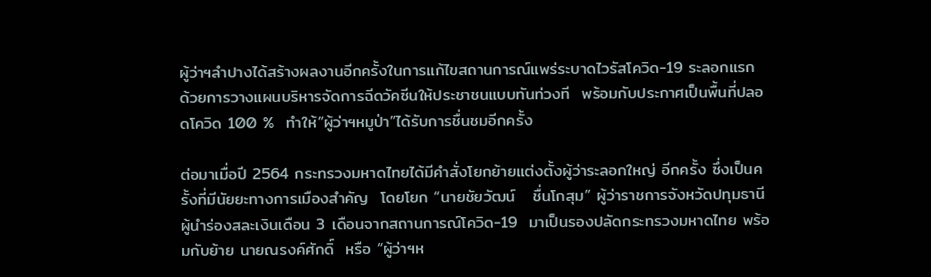ผู้ว่าฯลำปางได้สร้างผลงานอีกครั้งในการแก้ไขสถานการณ์แพร่ระบาดไวรัสโควิด-19 ระลอกแรก  ด้วยการวางแผนบริหารจัดการฉีดวัคซีนให้ประชาชนแบบทันท่วงที  พร้อมกับประกาศเป็นพื้นที่ปลอดโควิด 100 %  ทำให้”ผู้ว่าฯหมูป่า”ได้รับการชื่นชมอีกครั้ง

ต่อมาเมื่อปี 2564 กระทรวงมหาดไทยได้มีคำสั่งโยกย้ายแต่งตั้งผู้ว่าระลอกใหญ่ อีกครั้ง ซึ่งเป็นครั้งที่มีนัยยะทางการเมืองสำคัญ  โดยโยก “นายชัยวัฒน์   ชื่นโกสุม” ผู้ว่าราชการจังหวัดปทุมธานี  ผู้นำร่องสละเงินเดือน 3 เดือนจากสถานการณ์โควิด-19  มาเป็นรองปลัดกระทรวงมหาดไทย พร้อมกับย้าย นายณรงค์ศักดิ์  หรือ “ผู้ว่าฯห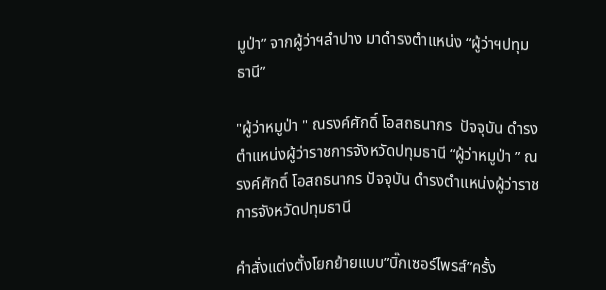มูป่า” จากผู้ว่าฯลำปาง มาดำรงตำแหน่ง “ผู้ว่าฯปทุมธานี”

"ผู้ว่าหมูป่า " ณรงค์ศักดิ์ โอสถธนากร  ปัจจุบัน ดำรงตำแหน่งผู้ว่าราชการจังหวัดปทุมธานี “ผู้ว่าหมูป่า ” ณรงค์ศักดิ์ โอสถธนากร ปัจจุบัน ดำรงตำแหน่งผู้ว่าราชการจังหวัดปทุมธานี

คำสั่งแต่งตั้งโยกย้ายแบบ”บิ๊กเซอร์ไพรส์”ครั้ง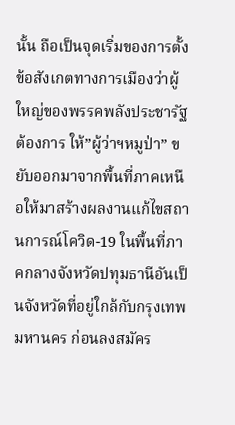นั้น ถือเป็นจุดเริ่มของการตั้งข้อสังเกตทางการเมืองว่าผู้ใหญ่ของพรรคพลังประชารัฐ ต้องการ ให้”ผู้ว่าฯหมูป่า” ขยับออกมาจากพื้นที่ภาคเหนือให้มาสร้างผลงานแก้ไขสถานการณ์โควิด-19 ในพื้นที่ภาคกลางจังหวัดปทุมธานีอันเป็นจังหวัดที่อยู่ใกล้กับกรุงเทพมหานคร ก่อนลงสมัคร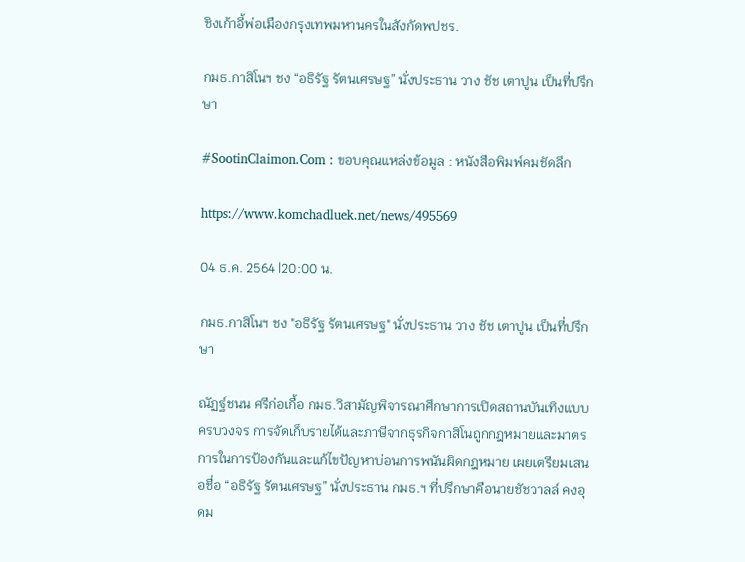ชิงเก้าอี้พ่อเมืองกรุงเทพมหานครในสังกัดพปชร.

กมธ.กาสิโนฯ ชง “อธิรัฐ รัตนเศรษฐ” นั่งประธาน วาง ชัช เตาปูน เป็นที่ปรึกษา

#SootinClaimon.Com : ขอบคุณแหล่งข้อมูล : หนังสือพิมพ์คมชัดลึก

https://www.komchadluek.net/news/495569

04 ธ.ค. 2564 |20:00 น.

กมธ.กาสิโนฯ ชง "อธิรัฐ รัตนเศรษฐ" นั่งประธาน วาง ชัช เตาปูน เป็นที่ปรึกษา

ณัฏฐ์ชนน ศรีก่อเกื้อ กมธ.วิสามัญพิจารณาศึกษาการเปิดสถานบันเทิงแบบครบวงจร การจัดเก็บรายได้และภาษีจากธุรกิจกาสิโนถูกกฎหมายและมาตรการในการป้องกันและแก้ไขปัญหาบ่อนการพนันผิดกฎหมาย เผยเตรียมเสนอชื่อ “อธิรัฐ รัตนเศรษฐ” นั่งประธาน กมธ.ฯ ที่ปรึกษาคือนายชัชวาลล์ คงอุดม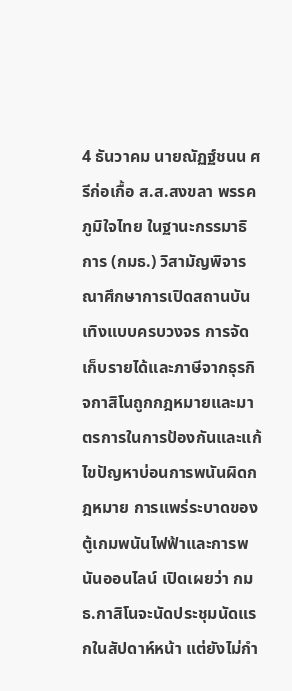4 ธันวาคม นายณัฏฐ์ชนน ศรีก่อเกื้อ ส.ส.สงขลา พรรคภูมิใจไทย ในฐานะกรรมาธิการ (กมธ.) วิสามัญพิจารณาศึกษาการเปิดสถานบันเทิงแบบครบวงจร การจัดเก็บรายได้และภาษีจากธุรกิจกาสิโนถูกกฎหมายและมาตรการในการป้องกันและแก้ไขปัญหาบ่อนการพนันผิดกฎหมาย การแพร่ระบาดของตู้เกมพนันไฟฟ้าและการพนันออนไลน์ เปิดเผยว่า กมธ.กาสิโนจะนัดประชุมนัดแรกในสัปดาห์หน้า แต่ยังไม่กำ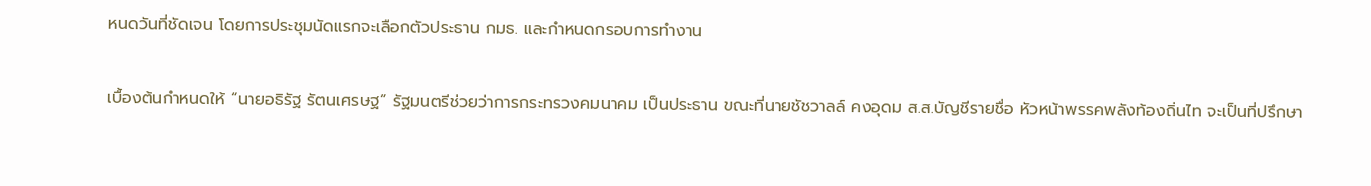หนดวันที่ชัดเจน โดยการประชุมนัดแรกจะเลือกตัวประธาน กมธ. และกำหนดกรอบการทำงาน

เบื้องต้นกำหนดให้ “นายอธิรัฐ รัตนเศรษฐ” รัฐมนตรีช่วยว่าการกระทรวงคมนาคม เป็นประธาน ขณะที่นายชัชวาลล์ คงอุดม ส.ส.บัญชีรายชื่อ หัวหน้าพรรคพลังท้องถิ่นไท จะเป็นที่ปรึกษา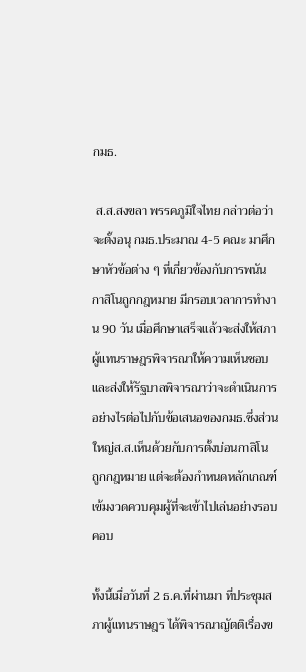กมธ.

 ส.ส.สงขลา พรรคภูมิใจไทย กล่าวต่อว่า จะตั้งอนุ กมธ.ประมาณ 4-5 คณะ มาศึกษาหัวข้อต่าง ๆ ที่เกี่ยวข้องกับการพนัน กาสิโนถูกกฎหมาย มีกรอบเวลาการทำงาน 90 วัน เมื่อศึกษาเสร็จแล้วจะส่งให้สภาผู้แทนราษฎรพิจารณาให้ความเห็นชอบ และส่งให้รัฐบาลพิจารณาว่าจะดำเนินการอย่างไรต่อไปกับข้อเสนอของกมธ.ซึ่งส่วนใหญ่ส.ส.เห็นด้วยกับการตั้งบ่อนกาสิโน
ถูกกฎหมาย แต่จะต้องกำหนดหลักเกณฑ์เข้มงวดควบคุมผู้ที่จะเข้าไปเล่นอย่างรอบคอบ

ทั้งนี้เมื่อวันที่ 2 ธ.ค.ที่ผ่านมา ที่ประชุมสภาผู้แทนราษฎร ได้พิจารณาญัตติเรื่องข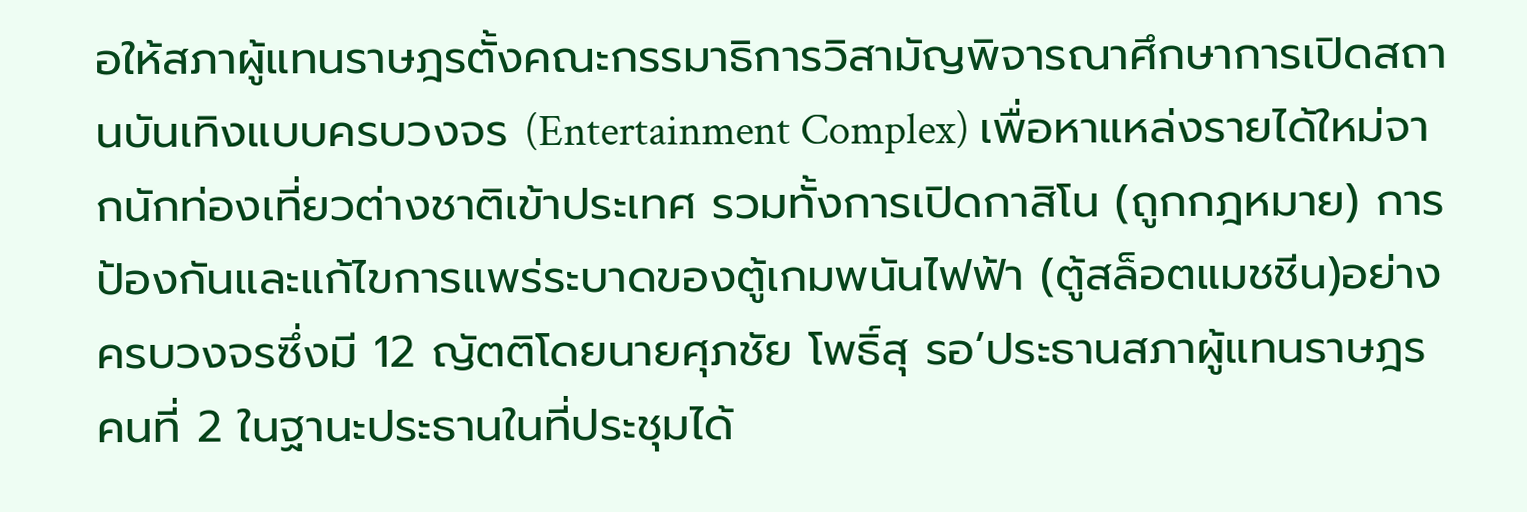อให้สภาผู้แทนราษฎรตั้งคณะกรรมาธิการวิสามัญพิจารณาศึกษาการเปิดสถานบันเทิงแบบครบวงจร (Entertainment Complex) เพื่อหาแหล่งรายได้ใหม่จากนักท่องเที่ยวต่างชาติเข้าประเทศ รวมทั้งการเปิดกาสิโน (ถูกกฎหมาย) การป้องกันและแก้ไขการแพร่ระบาดของตู้เกมพนันไฟฟ้า (ตู้สล็อตแมชชีน)อย่างครบวงจรซึ่งมี 12 ญัตติโดยนายศุภชัย โพธิ์สุ รอ’ประธานสภาผู้แทนราษฎรคนที่ 2 ในฐานะประธานในที่ประชุมได้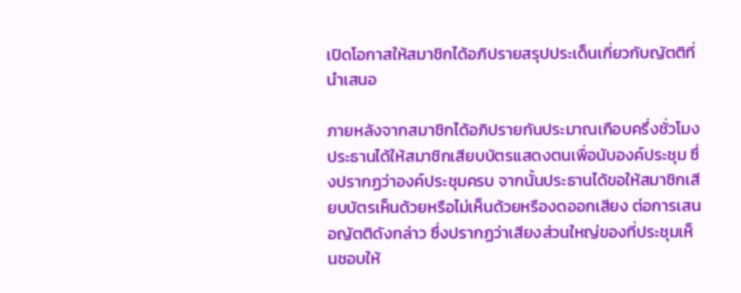เปิดโอกาสให้สมาชิกได้อภิปรายสรุปประเด็นเกี่ยวกับญัตติที่นำเสนอ

ภายหลังจากสมาชิกได้อภิปรายกันประมาณเกือบครึ่งชั่วโมง ประธานได้ให้สมาชิกเสียบบัตรแสดงตนเพื่อนับองค์ประชุม ซึ่งปรากฏว่าองค์ประชุมครบ จากนั้นประธานได้ขอให้สมาชิกเสียบบัตรเห็นด้วยหรือไม่เห็นด้วยหรืองดออกเสียง ต่อการเสนอญัตติดังกล่าว ซึ่งปรากฏว่าเสียงส่วนใหญ่ของที่ประชุมเห็นชอบให้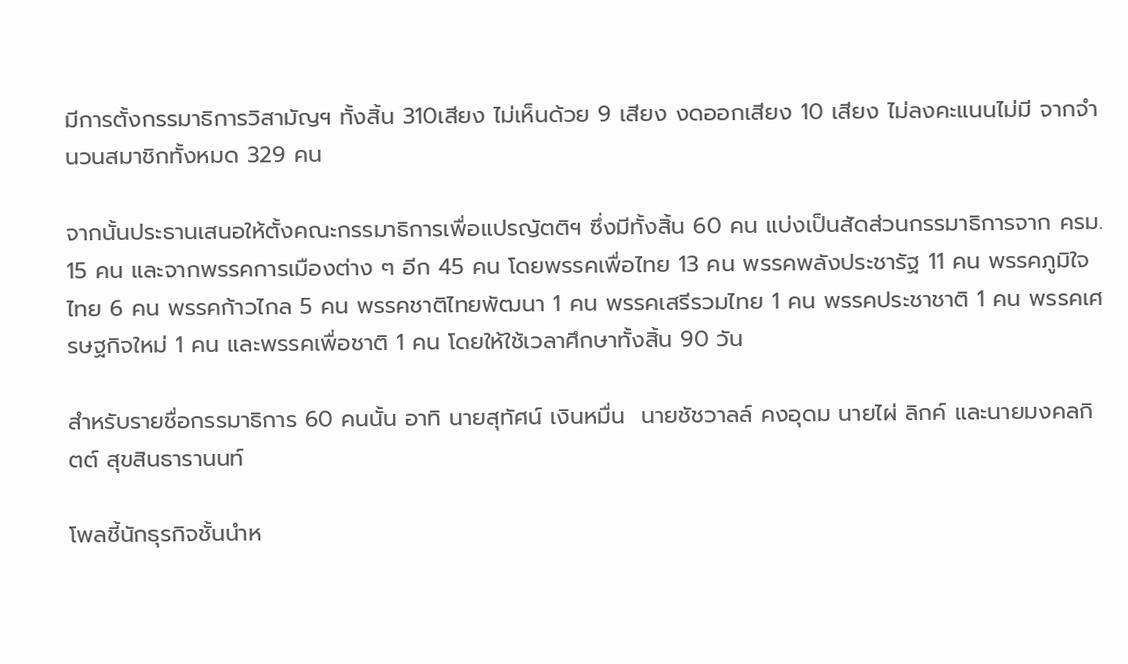มีการตั้งกรรมาธิการวิสามัญฯ ทั้งสิ้น 310เสียง ไม่เห็นด้วย 9 เสียง งดออกเสียง 10 เสียง ไม่ลงคะแนนไม่มี จากจำนวนสมาชิกทั้งหมด 329 คน

จากนั้นประธานเสนอให้ตั้งคณะกรรมาธิการเพื่อแปรญัตติฯ ซึ่งมีทั้งสิ้น 60 คน แบ่งเป็นสัดส่วนกรรมาธิการจาก ครม. 15 คน และจากพรรคการเมืองต่าง ๆ อีก 45 คน โดยพรรคเพื่อไทย 13 คน พรรคพลังประชารัฐ 11 คน พรรคภูมิใจไทย 6 คน พรรคก้าวไกล 5 คน พรรคชาติไทยพัฒนา 1 คน พรรคเสรีรวมไทย 1 คน พรรคประชาชาติ 1 คน พรรคเศรษฐกิจใหม่ 1 คน และพรรคเพื่อชาติ 1 คน โดยให้ใช้เวลาศึกษาทั้งสิ้น 90 วัน

สำหรับรายชื่อกรรมาธิการ 60 คนนั้น อาทิ นายสุทัศน์ เงินหมื่น  นายชัชวาลล์ คงอุดม นายไผ่ ลิกค์ และนายมงคลกิตต์ สุขสินธารานนท์

โพลชี้นักธุรกิจชั้นนำห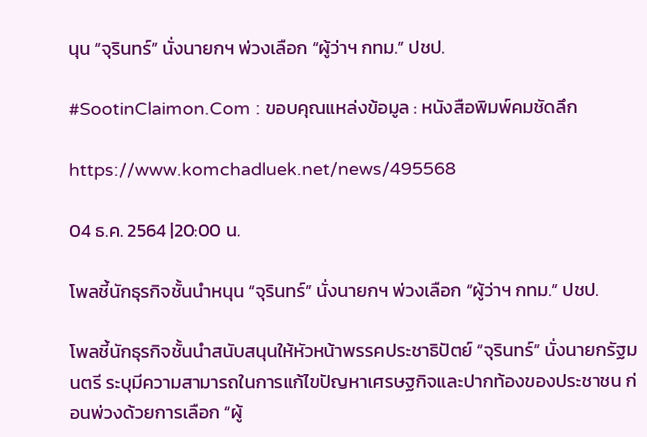นุน “จุรินทร์” นั่งนายกฯ พ่วงเลือก “ผู้ว่าฯ กทม.” ปชป.

#SootinClaimon.Com : ขอบคุณแหล่งข้อมูล : หนังสือพิมพ์คมชัดลึก

https://www.komchadluek.net/news/495568

04 ธ.ค. 2564 |20:00 น.

โพลชี้นักธุรกิจชั้นนำหนุน “จุรินทร์” นั่งนายกฯ พ่วงเลือก “ผู้ว่าฯ กทม.” ปชป.

โพลชี้นักธุรกิจชั้นนำสนับสนุนให้หัวหน้าพรรคประชาธิปัตย์ “จุรินทร์” นั่งนายกรัฐมนตรี ระบุมีความสามารถในการแก้ไขปัญหาเศรษฐกิจและปากท้องของประชาชน ก่อนพ่วงด้วยการเลือก “ผู้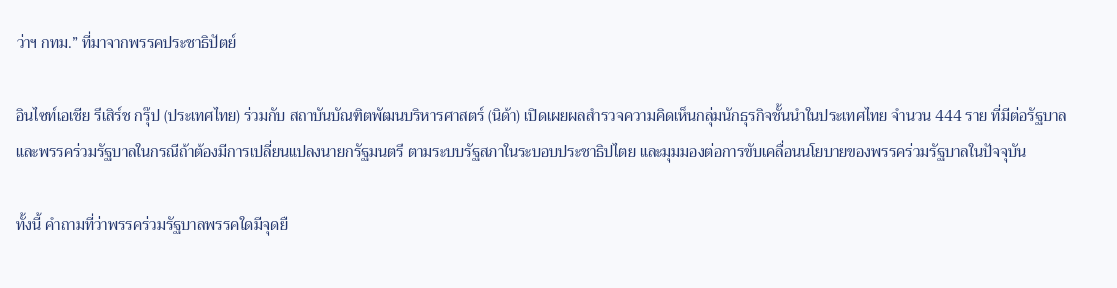ว่าฯ กทม.” ที่มาจากพรรคประชาธิปัตย์

อินไซท์เอเชีย รีเสิร์ช กรุ๊ป (ประเทศไทย) ร่วมกับ สถาบันบัณฑิตพัฒนบริหารศาสตร์ (นิด้า) เปิดเผยผลสำรวจความคิดเห็นกลุ่มนักธุรกิจชั้นนำในประเทศไทย จำนวน 444 ราย ที่มีต่อรัฐบาลและพรรคร่วมรัฐบาลในกรณีถ้าต้องมีการเปลี่ยนแปลงนายกรัฐมนตรี ตามระบบรัฐสภาในระบอบประชาธิปไตย และมุมมองต่อการขับเคลื่อนนโยบายของพรรคร่วมรัฐบาลในปัจจุบัน

ทั้งนี้ คำถามที่ว่าพรรคร่วมรัฐบาลพรรคใดมีจุดยื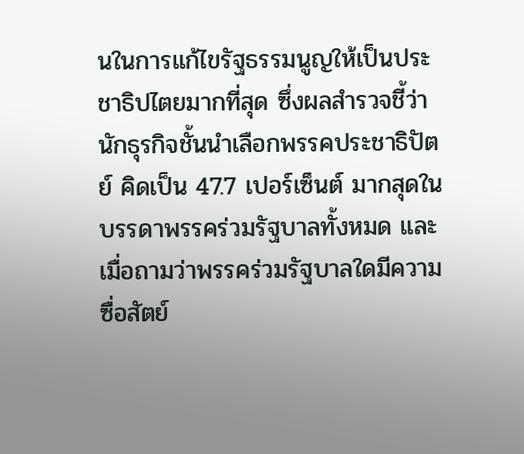นในการแก้ไขรัฐธรรมนูญให้เป็นประชาธิปไตยมากที่สุด ซึ่งผลสำรวจชี้ว่านักธุรกิจชั้นนำเลือกพรรคประชาธิปัตย์ คิดเป็น 47.7 เปอร์เซ็นต์ มากสุดในบรรดาพรรคร่วมรัฐบาลทั้งหมด และเมื่อถามว่าพรรคร่วมรัฐบาลใดมีความซื่อสัตย์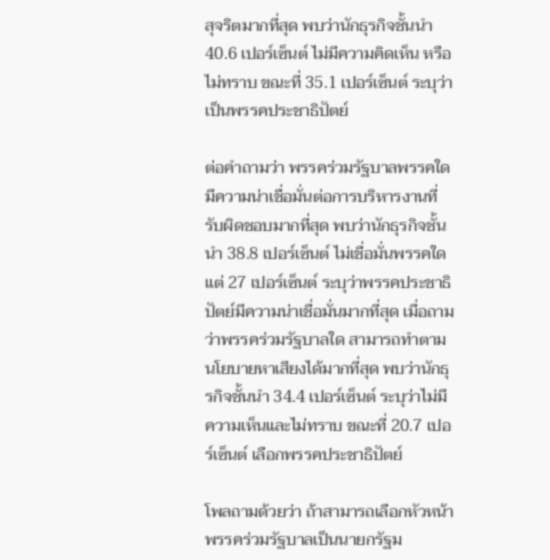สุจริตมากที่สุด พบว่านักธุรกิจชั้นนำ 40.6 เปอร์เซ็นต์ ไม่มีความคิดเห็น หรือไม่ทราบ ขณะที่ 35.1 เปอร์เซ็นต์ ระบุว่าเป็นพรรคประชาธิปัตย์

ต่อคำถามว่า พรรคร่วมรัฐบาลพรรคใดมีความน่าเชื่อมั่นต่อการบริหารงานที่รับผิดชอบมากที่สุด พบว่านักธุรกิจชั้นนำ 38.8 เปอร์เซ็นต์ ไม่เชื่อมั่นพรรคใด แต่ 27 เปอร์เซ็นต์ ระบุว่าพรรคประชาธิปัตย์มีความน่าเชื่อมั่นมากที่สุด เมื่อถามว่าพรรคร่วมรัฐบาลใด สามารถทำตามนโยบายหาเสียงได้มากที่สุด พบว่านักธุรกิจชั้นนำ 34.4 เปอร์เซ็นต์ ระบุว่าไม่มีความเห็นและไม่ทราบ ขณะที่ 20.7 เปอร์เซ็นต์ เลือกพรรคประชาธิปัตย์

โพลถามด้วยว่า ถ้าสามารถเลือกหัวหน้าพรรคร่วมรัฐบาลเป็นนายกรัฐม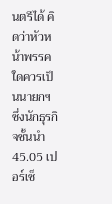นตรีได้ คิดว่าหัวหน้าพรรคใดควรเป็นนายกฯ ซึ่งนักธุรกิจชั้นนำ 45.05 เปอร์เซ็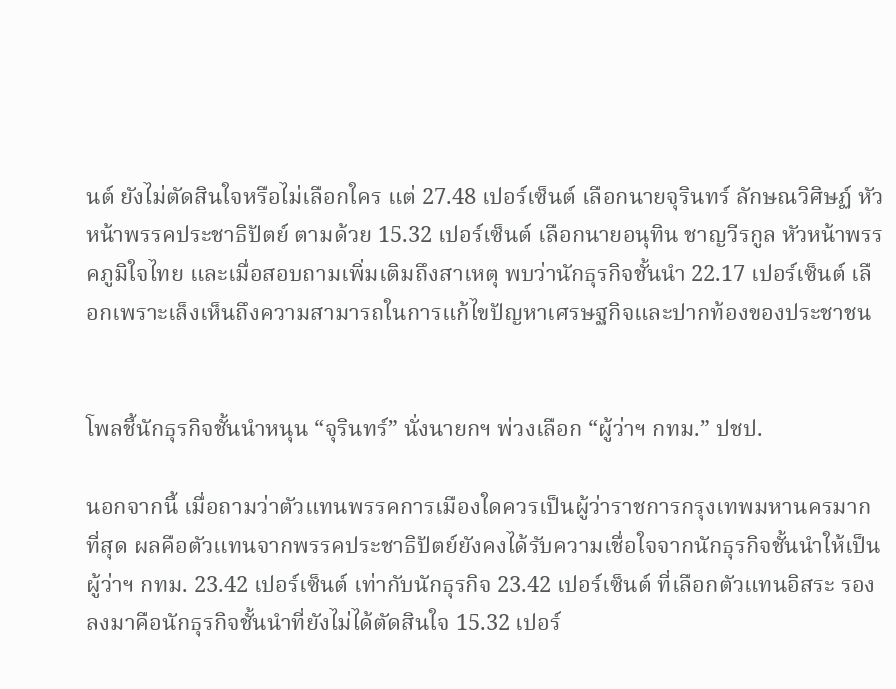นต์ ยังไม่ตัดสินใจหรือไม่เลือกใคร แต่ 27.48 เปอร์เซ็นต์ เลือกนายจุรินทร์ ลักษณวิศิษฏ์ หัวหน้าพรรคประชาธิปัตย์ ตามด้วย 15.32 เปอร์เซ็นต์ เลือกนายอนุทิน ชาญวีรกูล หัวหน้าพรรคภูมิใจไทย และเมื่อสอบถามเพิ่มเติมถึงสาเหตุ พบว่านักธุรกิจชั้นนำ 22.17 เปอร์เซ็นต์ เลือกเพราะเล็งเห็นถึงความสามารถในการแก้ไขปัญหาเศรษฐกิจและปากท้องของประชาชน


โพลชี้นักธุรกิจชั้นนำหนุน “จุรินทร์” นั่งนายกฯ พ่วงเลือก “ผู้ว่าฯ กทม.” ปชป.

นอกจากนี้ เมื่อถามว่าตัวแทนพรรคการเมืองใดควรเป็นผู้ว่าราชการกรุงเทพมหานครมากที่สุด ผลคือตัวแทนจากพรรคประชาธิปัตย์ยังคงได้รับความเชื่อใจจากนักธุรกิจชั้นนำให้เป็นผู้ว่าฯ กทม. 23.42 เปอร์เซ็นต์ เท่ากับนักธุรกิจ 23.42 เปอร์เซ็นต์ ที่เลือกตัวแทนอิสระ รองลงมาคือนักธุรกิจชั้นนำที่ยังไม่ได้ตัดสินใจ 15.32 เปอร์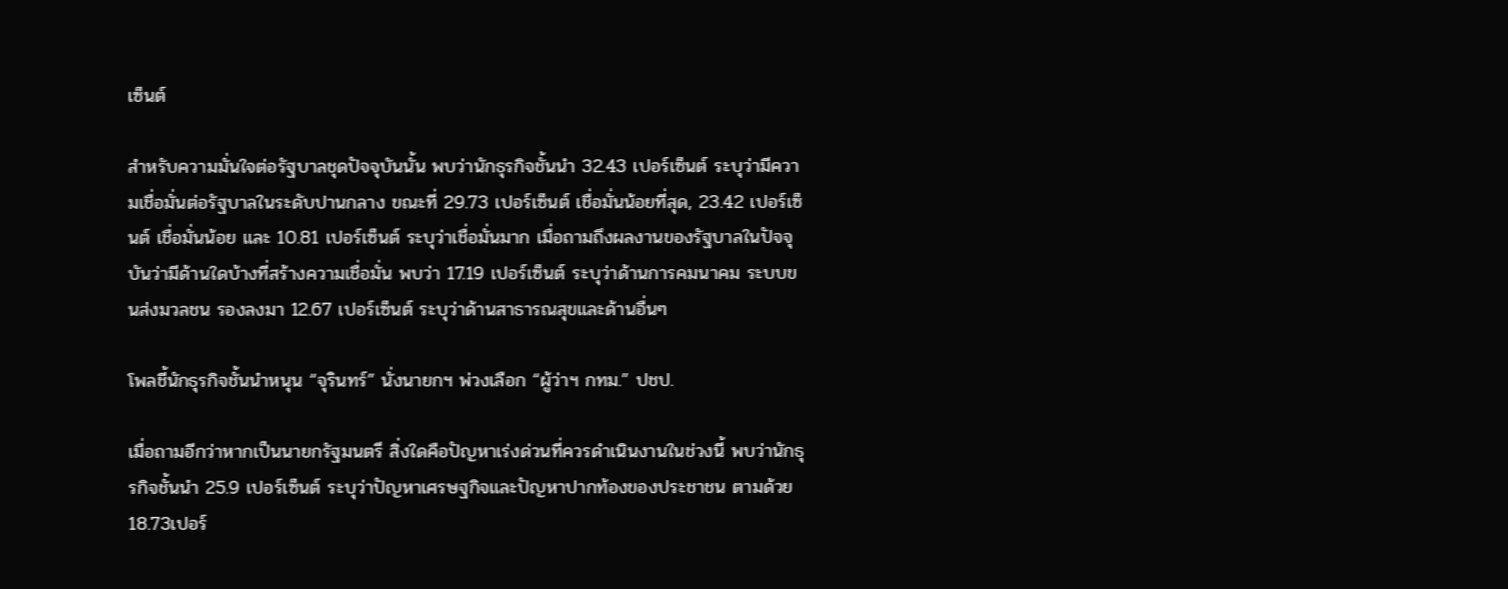เซ็นต์

สำหรับความมั่นใจต่อรัฐบาลชุดปัจจุบันนั้น พบว่านักธุรกิจชั้นนำ 32.43 เปอร์เซ็นต์ ระบุว่ามีความเชื่อมั่นต่อรัฐบาลในระดับปานกลาง ขณะที่ 29.73 เปอร์เซ็นต์ เชื่อมั่นน้อยที่สุด, 23.42 เปอร์เซ็นต์ เชื่อมั่นน้อย และ 10.81 เปอร์เซ็นต์ ระบุว่าเชื่อมั่นมาก เมื่อถามถึงผลงานของรัฐบาลในปัจจุบันว่ามีด้านใดบ้างที่สร้างความเชื่อมั่น พบว่า 17.19 เปอร์เซ็นต์ ระบุว่าด้านการคมนาคม ระบบขนส่งมวลชน รองลงมา 12.67 เปอร์เซ็นต์ ระบุว่าด้านสาธารณสุขและด้านอื่นๆ

โพลชี้นักธุรกิจชั้นนำหนุน “จุรินทร์” นั่งนายกฯ พ่วงเลือก “ผู้ว่าฯ กทม.” ปชป.

เมื่อถามอีกว่าหากเป็นนายกรัฐมนตรี สิ่งใดคือปัญหาเร่งด่วนที่ควรดำเนินงานในช่วงนี้ พบว่านักธุรกิจชั้นนำ 25.9 เปอร์เซ็นต์ ระบุว่าปัญหาเศรษฐกิจและปัญหาปากท้องของประชาชน ตามด้วย 18.73เปอร์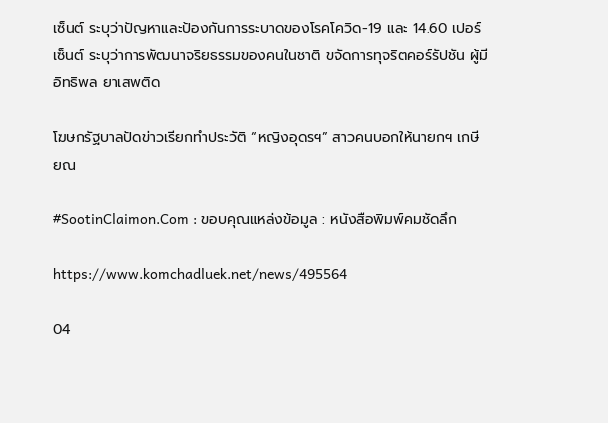เซ็นต์ ระบุว่าปัญหาและป้องกันการระบาดของโรคโควิด-19 และ 14.60 เปอร์เซ็นต์ ระบุว่าการพัฒนาจริยธรรมของคนในชาติ ขจัดการทุจริตคอร์รัปชัน ผู้มีอิทธิพล ยาเสพติด

โฆษกรัฐบาลปัดข่าวเรียกทำประวัติ “หญิงอุดรฯ” สาวคนบอกให้นายกฯ เกษียณ

#SootinClaimon.Com : ขอบคุณแหล่งข้อมูล : หนังสือพิมพ์คมชัดลึก

https://www.komchadluek.net/news/495564

04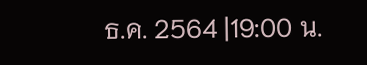ธ.ค. 2564 |19:00 น.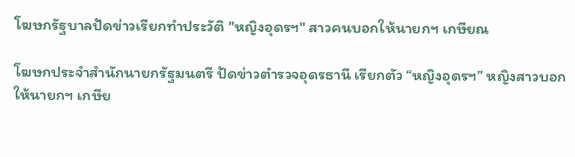โฆษกรัฐบาลปัดข่าวเรียกทำประวัติ "หญิงอุดรฯ" สาวคนบอกให้นายกฯ เกษียณ

โฆษกประจำสำนักนายกรัฐมนตรี ปัดข่าวตำรวจอุดรธานี เรียกตัว “หญิงอุดรฯ” หญิงสาวบอกให้นายกฯ เกษีย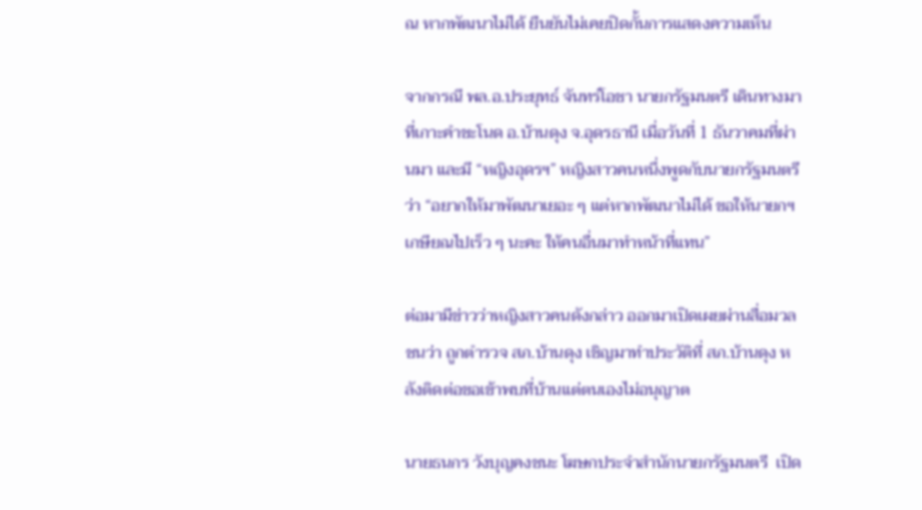ณ หากพัฒนาไม่ได้ ยืนยันไม่เคยปิดกั้นการแสดงความเห็น

จากกรณี พล.อ.ประยุทธ์ จันทร์โอชา นายกรัฐมนตรี เดินทางมาที่เกาะคำชะโนด อ.บ้านดุง จ.อุดรธานี เมื่อวันที่ 1 ธันวาคมที่ผ่านมา และมี “หญิงอุดรฯ” หญิงสาวคนหนึ่งพูดกับนายกรัฐมนตรีว่า “อยากให้มาพัฒนาเยอะ ๆ แต่หากพัฒนาไม่ได้ ขอให้นายกฯ เกษียณไปเร็ว ๆ นะคะ ให้คนอื่นมาทำหน้าที่แทน”

ต่อมามีข่าวว่าหญิงสาวคนดังกล่าว ออกมาเปิดเผยผ่านสื่อมวลชนว่า ถูกตำรวจ สภ.บ้านดุง เชิญมาทำประวัติที่ สภ.บ้านดุง หลังติดต่อขอเข้าพบที่บ้านแต่ตนเองไม่อนุญาต

นายธนกร วังบุญคงชนะ โฆษกประจำสำนักนายกรัฐมนตรี  เปิด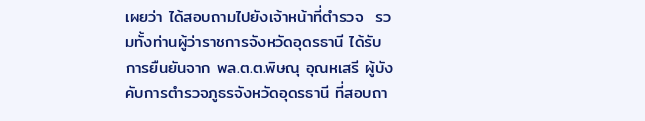เผยว่า ได้สอบถามไปยังเจ้าหน้าที่ตำรวจ  รวมทั้งท่านผู้ว่าราชการจังหวัดอุดรธานี ได้รับการยืนยันจาก พล.ต.ต.พิษณุ อุณหเสรี ผู้บังคับการตำรวจภูธรจังหวัดอุดรธานี ที่สอบถา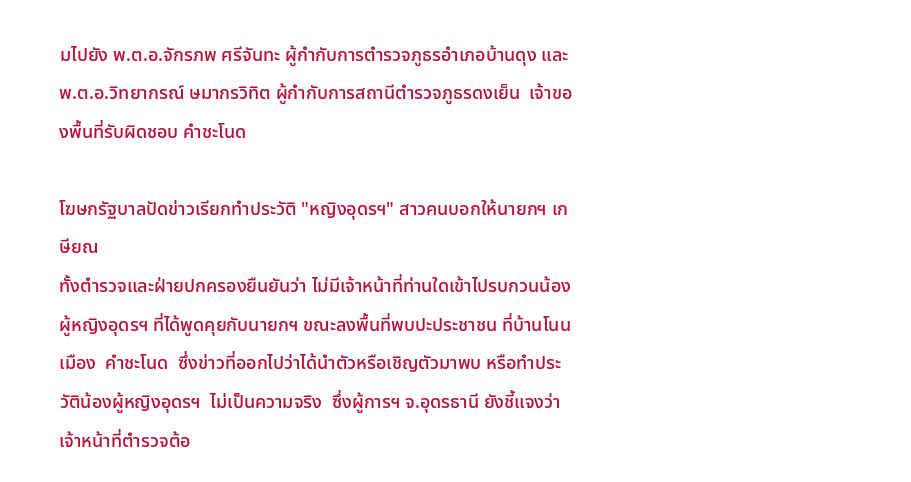มไปยัง พ.ต.อ.จักรภพ ศรีจันทะ ผู้กำกับการตำรวจภูธรอำเภอบ้านดุง และ พ.ต.อ.วิทยากรณ์ ษมากรวิทิต ผู้กำกับการสถานีตำรวจภูธรดงเย็น  เจ้าของพื้นที่รับผิดชอบ คำชะโนด

โฆษกรัฐบาลปัดข่าวเรียกทำประวัติ "หญิงอุดรฯ" สาวคนบอกให้นายกฯ เกษียณ
ทั้งตำรวจและฝ่ายปกครองยืนยันว่า ไม่มีเจ้าหน้าที่ท่านใดเข้าไปรบกวนน้องผู้หญิงอุดรฯ ที่ได้พูดคุยกับนายกฯ ขณะลงพื้นที่พบปะประชาชน ที่บ้านโนนเมือง  คำชะโนด  ซึ่งข่าวที่ออกไปว่าได้นำตัวหรือเชิญตัวมาพบ หรือทำประวัติน้องผู้หญิงอุดรฯ  ไม่เป็นความจริง  ซึ่งผู้การฯ จ.อุดรธานี ยังชี้แจงว่า เจ้าหน้าที่ตำรวจต้อ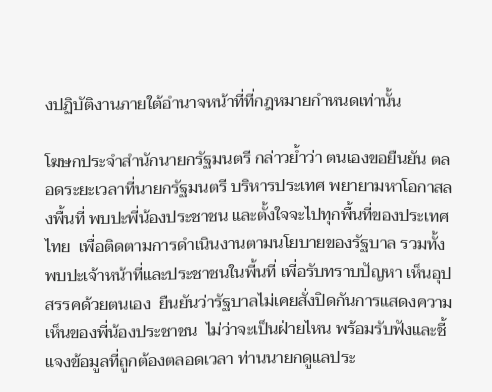งปฏิบัติงานภายใต้อำนาจหน้าที่ที่กฎหมายกำหนดเท่านั้น

โฆษกประจำสำนักนายกรัฐมนตรี กล่าวย้ำว่า ตนเองขอยืนยัน ตลอดระยะเวลาที่นายกรัฐมนตรี บริหารประเทศ พยายามหาโอกาสลงพื้นที่ พบปะพี่น้องประชาชน และตั้งใจจะไปทุกพื้นที่ของประเทศไทย  เพื่อติดตามการดำเนินงานตามนโยบายของรัฐบาล รวมทั้งพบปะเจ้าหน้าที่และประชาชนในพี้นที่ เพี่อรับทราบปัญหา เห็นอุปสรรคด้วยตนเอง  ยืนยันว่ารัฐบาลไม่เคยสั่งปิดกันการแสดงความเห็นของพี่น้องประชาชน  ไม่ว่าจะเป็นฝ่ายไหน พร้อมรับฟังและชี้แจงข้อมูลที่ถูกต้องตลอดเวลา ท่านนายกดูแลประ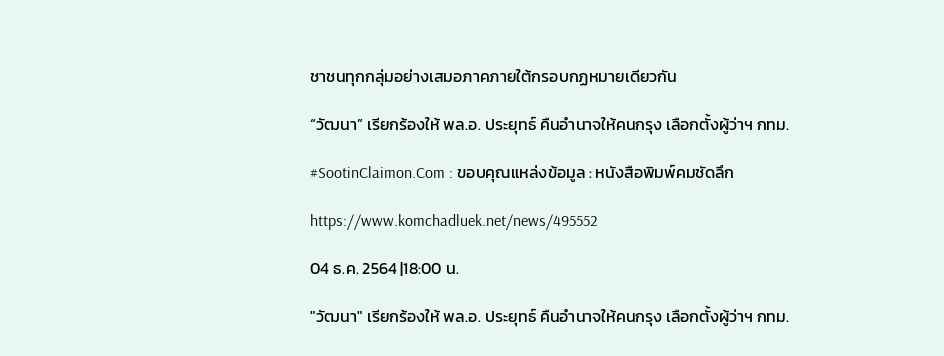ชาชนทุกกลุ่มอย่างเสมอภาคภายใต้กรอบกฏหมายเดียวกัน

“วัฒนา” เรียกร้องให้ พล.อ. ประยุทธ์ คืนอำนาจให้คนกรุง เลือกตั้งผู้ว่าฯ กทม.

#SootinClaimon.Com : ขอบคุณแหล่งข้อมูล : หนังสือพิมพ์คมชัดลึก

https://www.komchadluek.net/news/495552

04 ธ.ค. 2564 |18:00 น.

"วัฒนา" เรียกร้องให้ พล.อ. ประยุทธ์ คืนอำนาจให้คนกรุง เลือกตั้งผู้ว่าฯ กทม.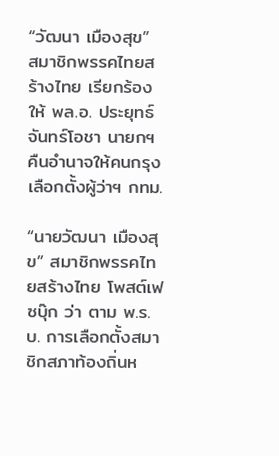“วัฒนา เมืองสุข” สมาชิกพรรคไทยสร้างไทย เรียกร้องให้ พล.อ. ประยุทธ์ จันทร์โอชา นายกฯ คืนอำนาจให้คนกรุง เลือกตั้งผู้ว่าฯ กทม.

“นายวัฒนา เมืองสุข” สมาชิกพรรคไทยสร้างไทย โพสต์เฟซบุ๊ก ว่า ตาม พ.ร.บ. การเลือกตั้งสมาชิกสภาท้องถิ่นห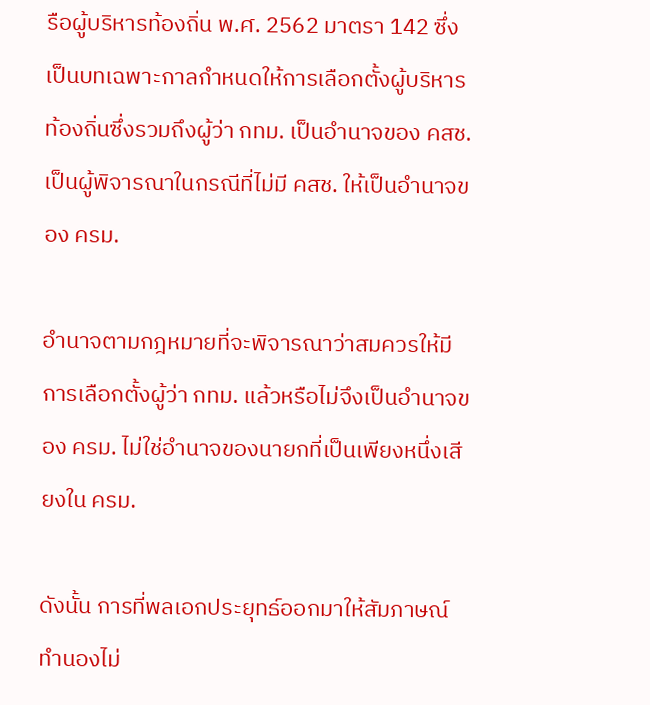รือผู้บริหารท้องถิ่น พ.ศ. 2562 มาตรา 142 ซึ่งเป็นบทเฉพาะกาลกำหนดให้การเลือกตั้งผู้บริหารท้องถิ่นซึ่งรวมถึงผู้ว่า กทม. เป็นอำนาจของ คสช. เป็นผู้พิจารณาในกรณีที่ไม่มี คสช. ให้เป็นอำนาจของ ครม.

อำนาจตามกฎหมายที่จะพิจารณาว่าสมควรให้มีการเลือกตั้งผู้ว่า กทม. แล้วหรือไม่จึงเป็นอำนาจของ ครม. ไม่ใช่อำนาจของนายกที่เป็นเพียงหนึ่งเสียงใน ครม.

ดังนั้น การที่พลเอกประยุทธ์ออกมาให้สัมภาษณ์ทำนองไม่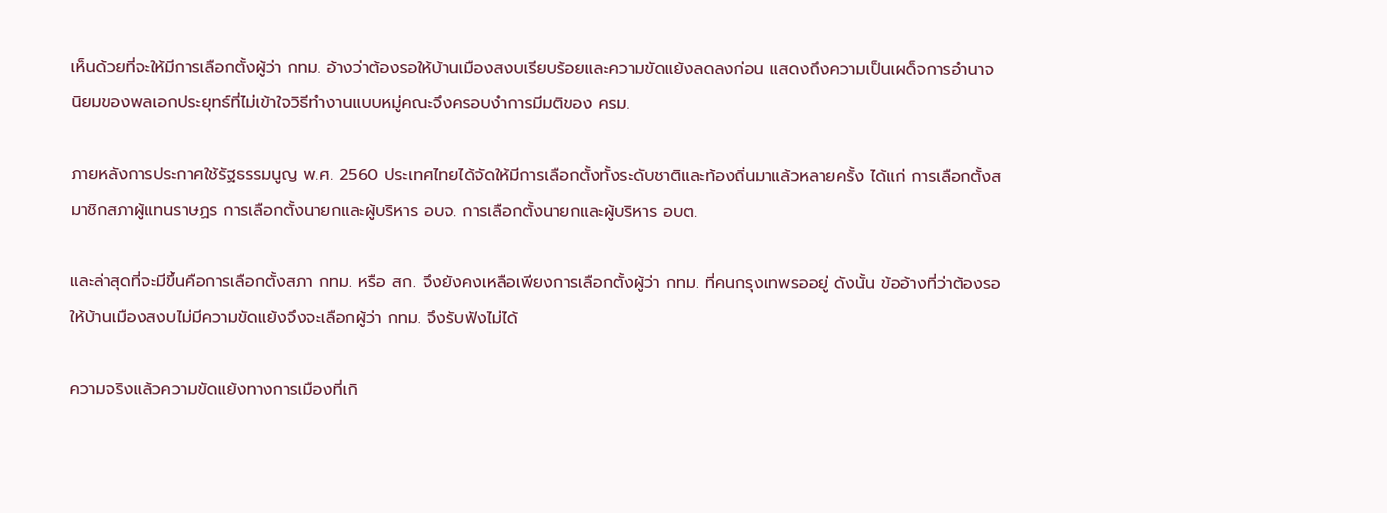เห็นด้วยที่จะให้มีการเลือกตั้งผู้ว่า กทม. อ้างว่าต้องรอให้บ้านเมืองสงบเรียบร้อยและความขัดแย้งลดลงก่อน แสดงถึงความเป็นเผด็จการอำนาจนิยมของพลเอกประยุทธ์ที่ไม่เข้าใจวิธีทำงานแบบหมู่คณะจึงครอบงำการมีมติของ ครม.

ภายหลังการประกาศใช้รัฐธรรมนูญ พ.ศ. 2560 ประเทศไทยได้จัดให้มีการเลือกตั้งทั้งระดับชาติและท้องถิ่นมาแล้วหลายครั้ง ได้แก่ การเลือกตั้งสมาชิกสภาผู้แทนราษฏร การเลือกตั้งนายกและผู้บริหาร อบจ. การเลือกตั้งนายกและผู้บริหาร อบต.

และล่าสุดที่จะมีขึ้นคือการเลือกตั้งสภา กทม. หรือ สก. จึงยังคงเหลือเพียงการเลือกตั้งผู้ว่า กทม. ที่คนกรุงเทพรออยู่ ดังนั้น ข้ออ้างที่ว่าต้องรอให้บ้านเมืองสงบไม่มีความขัดแย้งจึงจะเลือกผู้ว่า กทม. จึงรับฟังไม่ได้

ความจริงแล้วความขัดแย้งทางการเมืองที่เกิ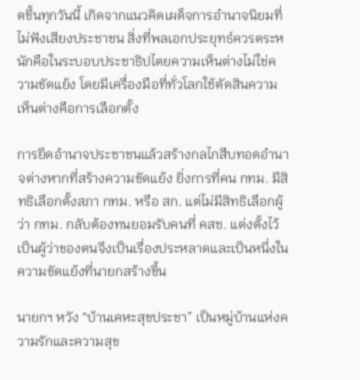ดขึ้นทุกวันนี้ เกิดจากแนวคิดเผด็จการอำนาจนิยมที่ไม่ฟังเสียงประชาชน สิ่งที่พลเอกประยุทธ์ควรตระหนักคือในระบอบประชาธิปไตยความเห็นต่างไม่ใช่ความขัดแย้ง โดยมีเครื่องมือที่ทั่วโลกใช้ตัดสินความเห็นต่างคือการเลือกตั้ง

การยึดอำนาจประชาชนแล้วสร้างกลไกสืบทอดอำนาจต่างหากที่สร้างความขัดแย้ง ยิ่งการที่คน กทม. มีสิทธิเลือกตั้งสภา กทม. หรือ สก. แต่ไม่มีสิทธิเลือกผู้ว่า กทม. กลับต้องทนยอมรับคนที่ คสช. แต่งตั้งไว้เป็นผู้ว่าของตนจึงเป็นเรื่องประหลาดและเป็นหนึ่งในความขัดแย้งที่นายกสร้างขึ้น

นายกฯ หวัง “บ้านเคหะสุขประชา” เป็นหมู่บ้านแห่งความรักและความสุข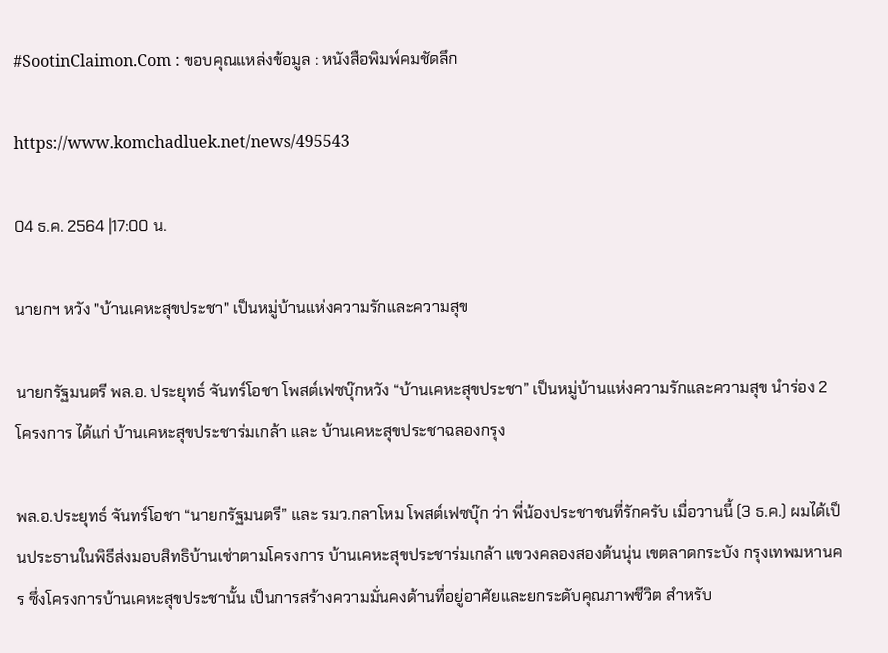#SootinClaimon.Com : ขอบคุณแหล่งข้อมูล : หนังสือพิมพ์คมชัดลึก

https://www.komchadluek.net/news/495543

04 ธ.ค. 2564 |17:00 น.

นายกฯ หวัง "บ้านเคหะสุขประชา" เป็นหมู่บ้านแห่งความรักและความสุข

นายกรัฐมนตรี พล.อ. ประยุทธ์ จันทร์โอชา โพสต์เฟซบุ๊กหวัง “บ้านเคหะสุขประชา” เป็นหมู่บ้านแห่งความรักและความสุข นำร่อง 2 โครงการ ได้แก่ บ้านเคหะสุขประชาร่มเกล้า และ บ้านเคหะสุขประชาฉลองกรุง

พล.อ.ประยุทธ์ จันทร์โอชา “นายกรัฐมนตรี” และ รมว.กลาโหม โพสต์เฟซบุ๊ก ว่า พี่น้องประชาชนที่รักครับ เมื่อวานนี้ (3 ธ.ค.) ผมได้เป็นประธานในพิธีส่งมอบสิทธิบ้านเช่าตามโครงการ บ้านเคหะสุขประชาร่มเกล้า แขวงคลองสองต้นนุ่น เขตลาดกระบัง กรุงเทพมหานคร ซึ่งโครงการบ้านเคหะสุขประชานั้น เป็นการสร้างความมั่นคงด้านที่อยู่อาศัยและยกระดับคุณภาพชีวิต สำหรับ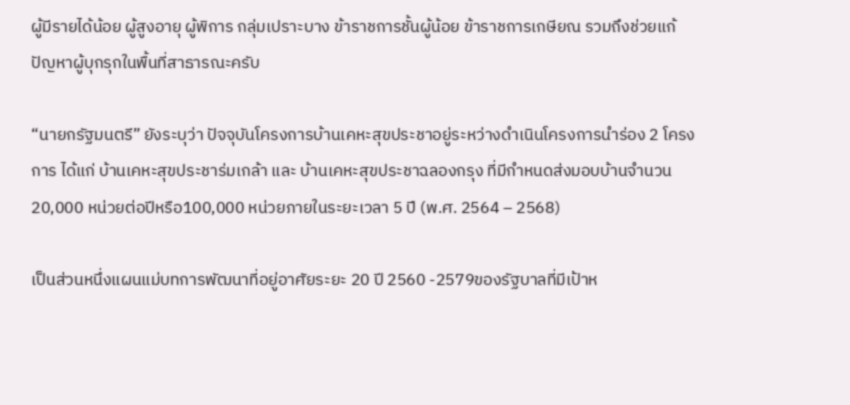ผู้มีรายได้น้อย ผู้สูงอายุ ผู้พิการ กลุ่มเปราะบาง ข้าราชการชั้นผู้น้อย ข้าราชการเกษียณ รวมถึงช่วยแก้ปัญหาผู้บุกรุกในพื้นที่สาธารณะครับ

“นายกรัฐมนตรี” ยังระบุว่า ปัจจุบันโครงการบ้านเคหะสุขประชาอยู่ระหว่างดำเนินโครงการนำร่อง 2 โครงการ ได้แก่ บ้านเคหะสุขประชาร่มเกล้า และ บ้านเคหะสุขประชาฉลองกรุง ที่มีกำหนดส่งมอบบ้านจำนวน 20,000 หน่วยต่อปีหรือ100,000 หน่วยภายในระยะเวลา 5 ปี (พ.ศ. 2564 – 2568)

เป็นส่วนหนึ่งแผนแม่บทการพัฒนาที่อยู่อาศัยระยะ 20 ปี 2560 -2579ของรัฐบาลที่มีเป้าห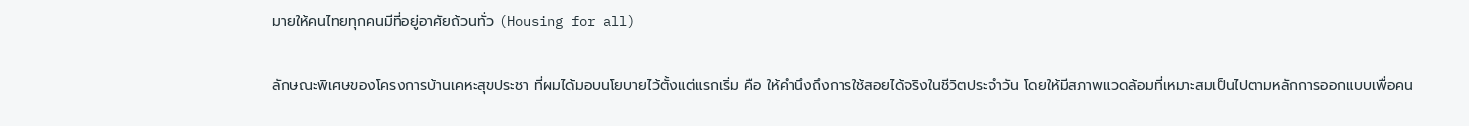มายให้คนไทยทุกคนมีที่อยู่อาศัยถ้วนทั่ว (Housing for all)

ลักษณะพิเศษของโครงการบ้านเคหะสุขประชา ที่ผมได้มอบนโยบายไว้ตั้งแต่แรกเริ่ม คือ ให้คำนึงถึงการใช้สอยได้จริงในชีวิตประจำวัน โดยให้มีสภาพแวดล้อมที่เหมาะสมเป็นไปตามหลักการออกแบบเพื่อคน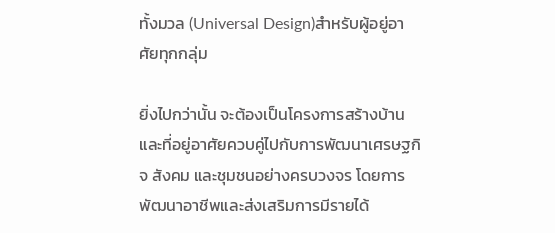ทั้งมวล (Universal Design)สำหรับผู้อยู่อาศัยทุกกลุ่ม

ยิ่งไปกว่านั้น จะต้องเป็นโครงการสร้างบ้านและที่อยู่อาศัยควบคู่ไปกับการพัฒนาเศรษฐกิจ สังคม และชุมชนอย่างครบวงจร โดยการพัฒนาอาชีพและส่งเสริมการมีรายได้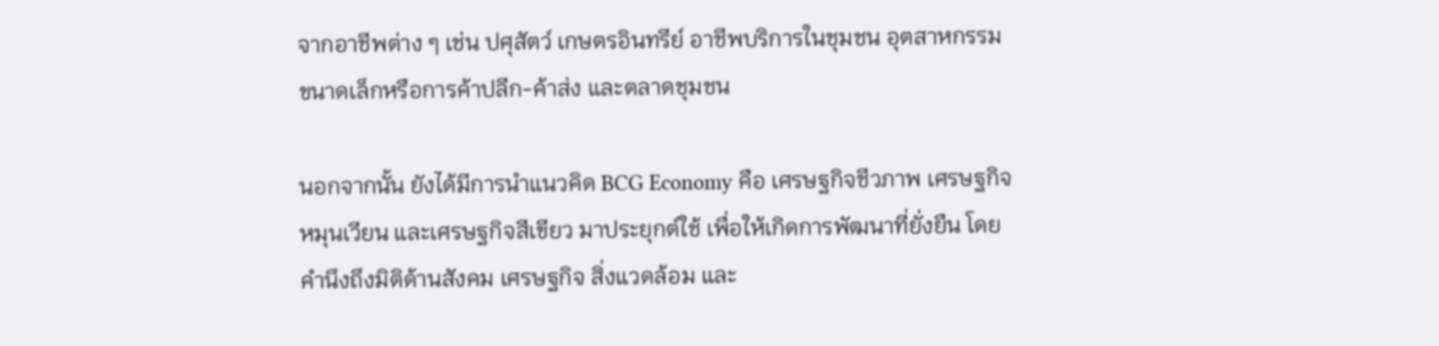จากอาชีพต่าง ๆ เช่น ปศุสัตว์ เกษตรอินทรีย์ อาชีพบริการในชุมชน อุตสาหกรรมขนาดเล็กหรือการค้าปลีก-ค้าส่ง และตลาดชุมชน

นอกจากนั้น ยังได้มีการนำแนวคิด BCG Economy คือ เศรษฐกิจชีวภาพ เศรษฐกิจหมุนเวียน และเศรษฐกิจสีเขียว มาประยุกต์ใช้ เพื่อให้เกิดการพัฒนาที่ยั่งยืน โดยคำนึงถึงมิติด้านสังคม เศรษฐกิจ สิ่งแวดล้อม และ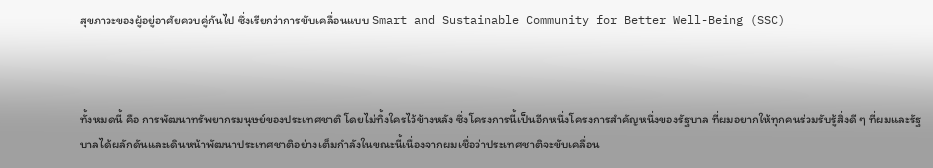สุขภาวะของผู้อยู่อาศัยควบคู่กันไป ซึ่งเรียกว่าการขับเคลื่อนแบบ Smart and Sustainable Community for Better Well-Being (SSC)



ทั้งหมดนี้ คือ การพัฒนาทรัพยากรมนุษย์ของประเทศชาติ โดยไม่ทิ้งใครไว้ข้างหลัง ซึ่งโครงการนี้เป็นอีกหนึ่งโครงการสำคัญหนึ่งของรัฐบาล ที่ผมอยากให้ทุกคนร่วมรับรู้สิ่งดี ๆ ที่ผมและรัฐบาลได้ผลักดันและเดินหน้าพัฒนาประเทศชาติอย่างเต็มกำลังในขณะนี้เนื่องจากผมเชื่อว่าประเทศชาติจะขับเคลื่อน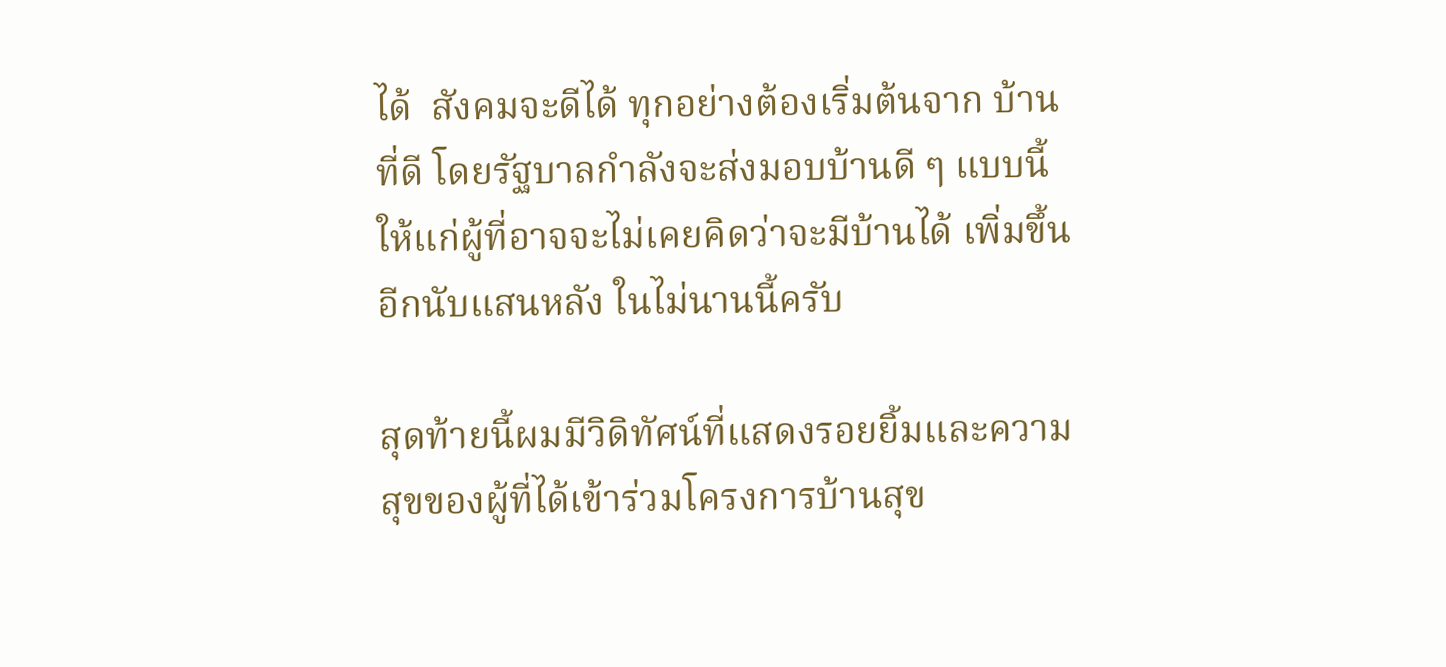ได้  สังคมจะดีได้ ทุกอย่างต้องเริ่มต้นจาก บ้านที่ดี โดยรัฐบาลกำลังจะส่งมอบบ้านดี ๆ แบบนี้ ให้แก่ผู้ที่อาจจะไม่เคยคิดว่าจะมีบ้านได้ เพิ่มขึ้นอีกนับแสนหลัง ในไม่นานนี้ครับ

สุดท้ายนี้ผมมีวิดิทัศน์ที่แสดงรอยยิ้มและความสุขของผู้ที่ได้เข้าร่วมโครงการบ้านสุข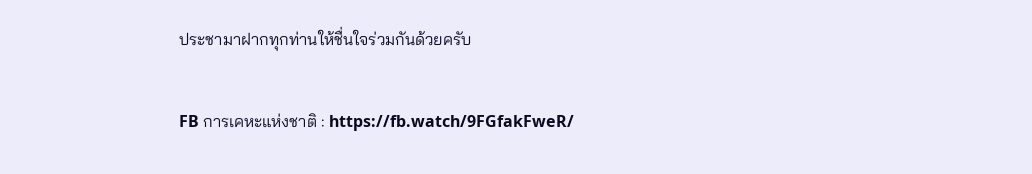ประชามาฝากทุกท่านให้ชื่นใจร่วมกันด้วยครับ

FB การเคหะแห่งชาติ : https://fb.watch/9FGfakFweR/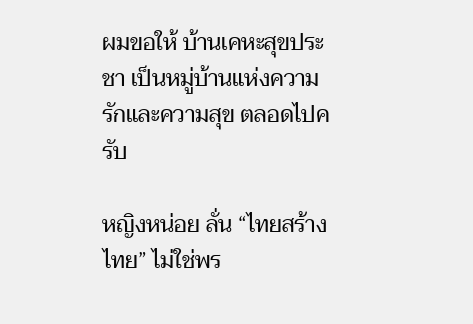ผมขอให้ บ้านเคหะสุขประชา เป็นหมู่บ้านแห่งความรักและความสุข ตลอดไปครับ

หญิงหน่อย ลั่น “ไทยสร้างไทย” ไม่ใช่พร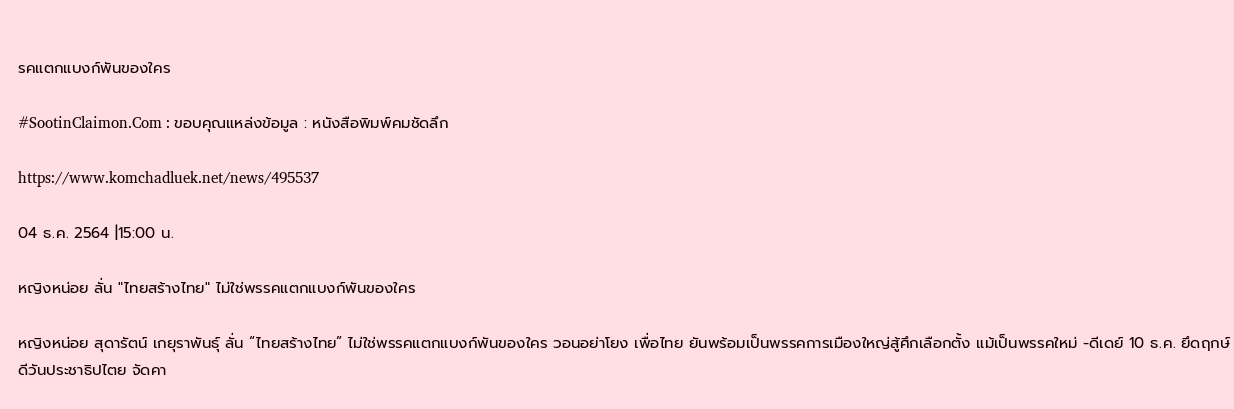รคแตกแบงก์พันของใคร

#SootinClaimon.Com : ขอบคุณแหล่งข้อมูล : หนังสือพิมพ์คมชัดลึก

https://www.komchadluek.net/news/495537

04 ธ.ค. 2564 |15:00 น.

หญิงหน่อย ลั่น "ไทยสร้างไทย" ไม่ใช่พรรคแตกแบงก์พันของใคร

หญิงหน่อย สุดารัตน์ เกยุราพันธุ์ ลั่น “ไทยสร้างไทย” ไม่ใช่พรรคแตกแบงก์พันของใคร วอนอย่าโยง เพื่อไทย ยันพร้อมเป็นพรรคการเมืองใหญ่สู้ศึกเลือกตั้ง แม้เป็นพรรคใหม่ -ดีเดย์ 10 ธ.ค. ยึดฤกษ์ดีวันประชาธิปไตย จัดคา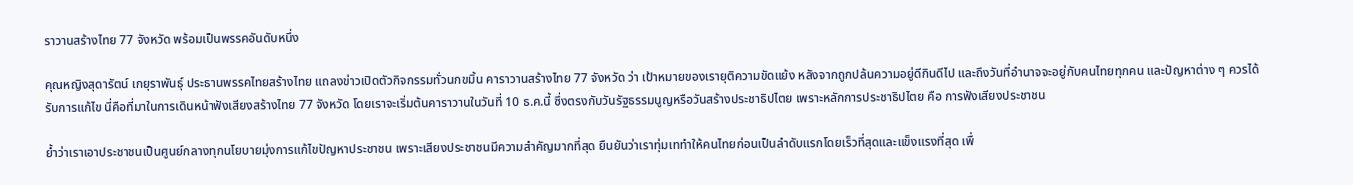ราวานสร้างไทย 77 จังหวัด พร้อมเป็นพรรคอันดับหนึ่ง

คุณหญิงสุดารัตน์ เกยุราพันธุ์ ประธานพรรคไทยสร้างไทย แถลงข่าวเปิดตัวกิจกรรมทั่วนกขมิ้น คาราวานสร้างไทย 77 จังหวัด ว่า เป้าหมายของเรายุติความขัดแย้ง หลังจากถูกปล้นความอยู่ดีกินดีไป และถึงวันที่อำนาจจะอยู่กับคนไทยทุกคน และปัญหาต่าง ๆ ควรได้รับการแก้ไข นี่คือที่มาในการเดินหน้าฟังเสียงสร้างไทย 77 จังหวัด โดยเราจะเริ่มต้นคาราวานในวันที่ 10 ธ.ค.นี้ ซึ่งตรงกับวันรัฐธรรมนูญหรือวันสร้างประชาธิปไตย เพราะหลักการประชาธิปไตย คือ การฟังเสียงประชาชน

ย้ำว่าเราเอาประชาชนเป็นศูนย์กลางทุกนโยบายมุ่งการแก้ไขปัญหาประชาชน เพราะเสียงประชาชนมีความสำคัญมากที่สุด ยืนยันว่าเราทุ่มเททำให้คนไทยก่อนเป็นลำดับแรกโดยเร็วที่สุดและแข็งแรงที่สุด เพื่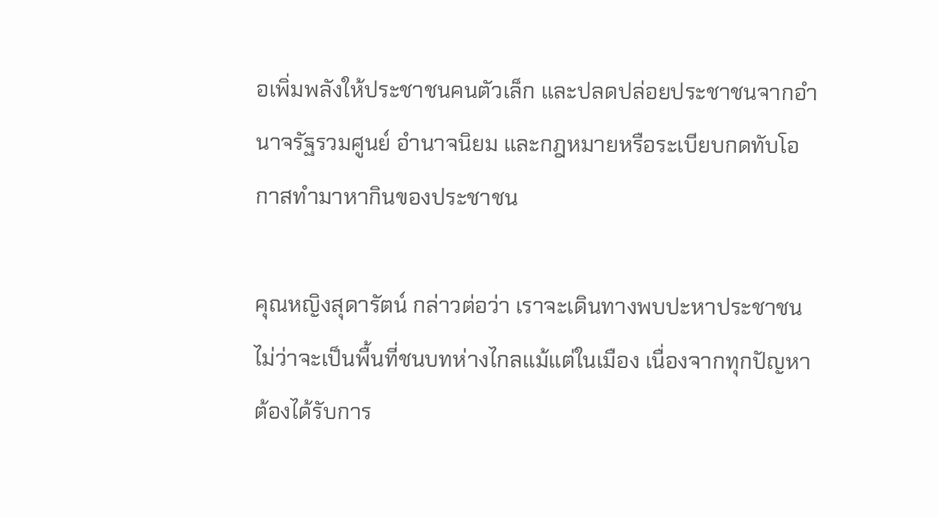อเพิ่มพลังให้ประชาชนคนตัวเล็ก และปลดปล่อยประชาชนจากอำนาจรัฐรวมศูนย์ อำนาจนิยม และกฎหมายหรือระเบียบกดทับโอกาสทำมาหากินของประชาชน

คุณหญิงสุดารัตน์ กล่าวต่อว่า เราจะเดินทางพบปะหาประชาชนไม่ว่าจะเป็นพื้นที่ชนบทห่างไกลแม้แต่ในเมือง เนื่องจากทุกปัญหาต้องได้รับการ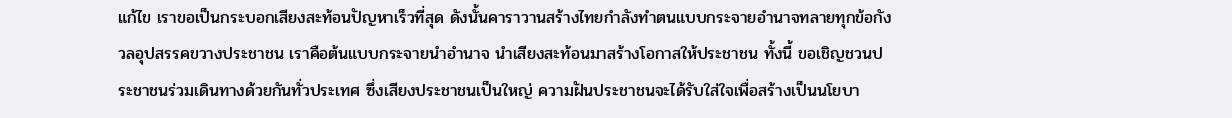แก้ไข เราขอเป็นกระบอกเสียงสะท้อนปัญหาเร็วที่สุด ดังนั้นคาราวานสร้างไทยกำลังทำตนแบบกระจายอำนาจทลายทุกข้อกังวลอุปสรรคขวางประชาชน เราคือต้นแบบกระจายนำอำนาจ นำเสียงสะท้อนมาสร้างโอกาสให้ประชาชน ทั้งนี้ ขอเชิญชวนประชาชนร่วมเดินทางด้วยกันทั่วประเทศ ซึ่งเสียงประชาชนเป็นใหญ่ ความฝันประชาชนจะได้รับใส่ใจเพื่อสร้างเป็นนโยบา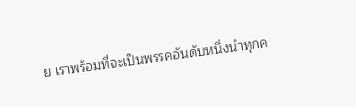ย เราพร้อมที่จะเป็นพรรคอันดับหนึ่งนำทุกค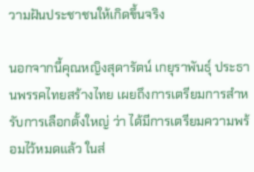วามฝันประชาชนให้เกิดขึ้นจริง

นอกจากนี้คุณหญิงสุดารัตน์ เกยุราพันธุ์ ประธานพรรคไทยสร้างไทย เผยถึงการเตรียมการสำหรับการเลือกตั้งใหญ่ ว่า ได้มีการเตรียมความพร้อมไว้หมดแล้ว ในส่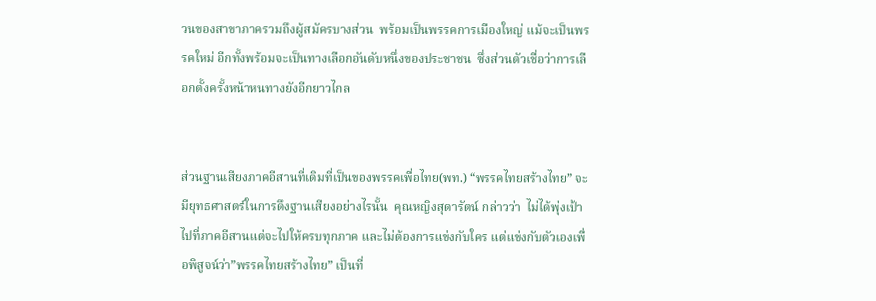วนของสาขาภาครวมถึงผู้สมัครบางส่วน  พร้อมเป็นพรรคการเมืองใหญ่ แม้จะเป็นพรรคใหม่ อีกทั้งพร้อมจะเป็นทางเลือกอันดับหนึ่งของประชาชน  ซึ่งส่วนตัวเชื่อว่าการเลือกตั้งครั้งหน้าหนทางยังอีกยาวไกล


ส่วนฐานเสียงภาคอีสานที่เดิมที่เป็นของพรรคเพื่อไทย(พท.) “พรรคไทยสร้างไทย” จะมียุทธศาสตร์ในการดึงฐานเสียงอย่างไรนั้น  คุณหญิงสุดารัตน์ กล่าวว่า  ไม่ได้พุ่งเป้าไปที่ภาคอีสานแต่จะไปให้ครบทุกภาค และไม่ต้องการแข่งกับใคร แต่แข่งกับตัวเองเพื่อพิสูจน์ว่า”พรรคไทยสร้างไทย” เป็นที่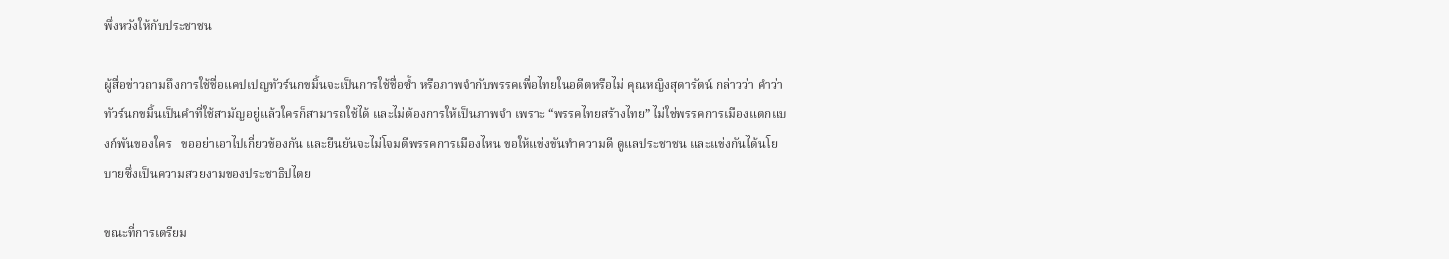พึ่งหวังให้กับประชาชน

ผู้สื่อข่าวถามถึงการใช้ชื่อแคปเปญทัวร์นกขมิ้นจะเป็นการใช้ชื่อซ้ำ หรือภาพจำกับพรรคเพื่อไทยในอดีตหรือไม่ คุณหญิงสุดารัตน์ กล่าวว่า คำว่า ทัวร์นกขมิ้นเป็นคำที่ใช้สามัญอยู่แล้วใครก็สามารถใช้ได้ และไม่ต้องการให้เป็นภาพจำ เพราะ “พรรคไทยสร้างไทย” ไม่ใช่พรรคการเมืองแตกแบงก์พันของใคร   ขออย่าเอาไปเกี่ยวข้องกัน และยืนยันจะไม่โจมตีพรรคการเมืองไหน ขอให้แข่งขันทำความดี ดูแลประชาชน และแข่งกันได้นโยบายซึ่งเป็นความสวยงามของประชาธิปไตย

ขณะที่การเตรียม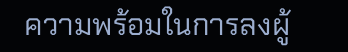ความพร้อมในการลงผู้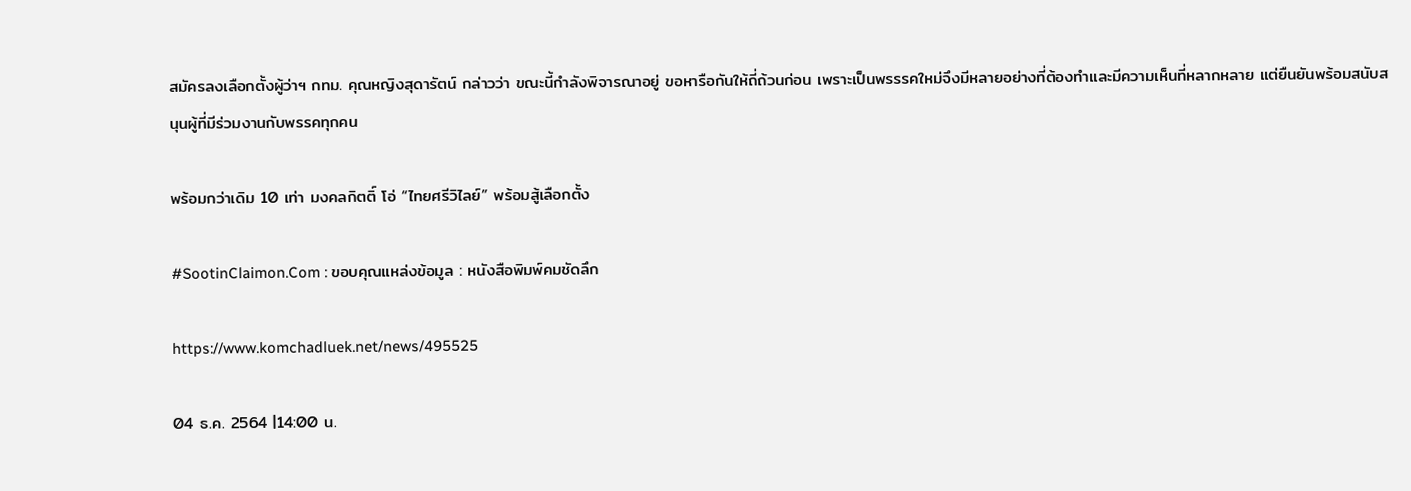สมัครลงเลือกตั้งผู้ว่าฯ กทม. คุณหญิงสุดารัตน์ กล่าวว่า ขณะนี้กำลังพิจารณาอยู่ ขอหารือกันให้ถี่ถ้วนก่อน เพราะเป็นพรรรคใหม่จึงมีหลายอย่างที่ต้องทำและมีความเห็นที่หลากหลาย แต่ยืนยันพร้อมสนับสนุนผู้ที่มีร่วมงานกับพรรคทุกคน

พร้อมกว่าเดิม 10 เท่า มงคลกิตติ์ โอ่ “ไทยศรีวิไลย์” พร้อมสู้เลือกตั้ง

#SootinClaimon.Com : ขอบคุณแหล่งข้อมูล : หนังสือพิมพ์คมชัดลึก

https://www.komchadluek.net/news/495525

04 ธ.ค. 2564 |14:00 น.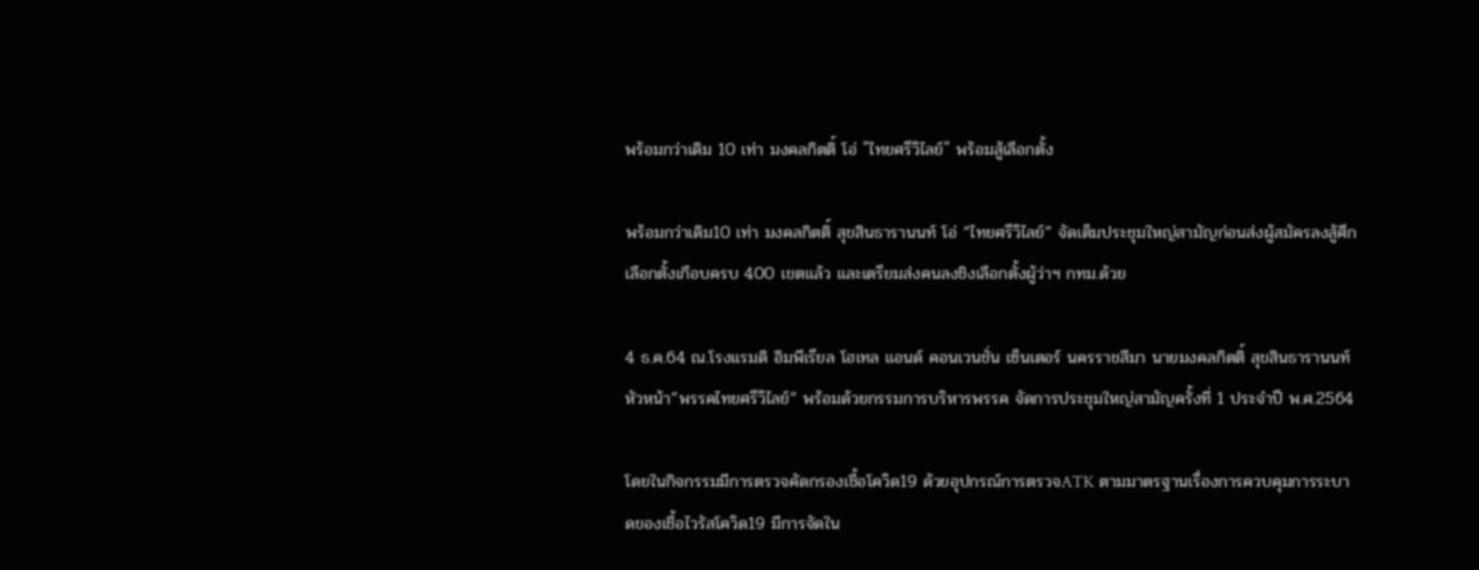พร้อมกว่าเดิม 10 เท่า มงคลกิตติ์ โอ่ "ไทยศรีวิไลย์" พร้อมสู้เลือกตั้ง

พร้อมกว่าเดิม10 เท่า มงคลกิตติ์ สุขสินธารานนท์ โอ่ “ไทยศรีวิไลย์” จัดเต็มประชุมใหญ่สามัญก่อนส่งผู้สมัครลงสู้ศึกเลือกตั้งเกือบครบ 400 เขตแล้ว และเตรียมส่งคนลงชิงเลือกตั้งผู้ว่าฯ กทม.ด้วย

4 ธ.ค.64 ณ.โรงแรมดิ อิมพีเรียล โฮเทล แอนด์ คอนเวนชั่น เซ็นเตอร์ นครราชสีมา นายมงคลกิตติ์ สุขสินธารานนท์  หัวหน้า”พรรคไทยศรีวิไลย์” พร้อมด้วยกรรมการบริหารพรรค จัดการประชุมใหญ่สามัญครั้งที่ 1 ประจำปี พ.ศ.2564

โดยในกิจกรรมมีการตรวจคัดกรองเชื้อโควิด19 ด้วยอุปกรณ์การตรวจATK ตามมาตรฐานเรื่องการควบคุมการระบาดของเชื้อไวรัสโควิด19 มีการจัดใน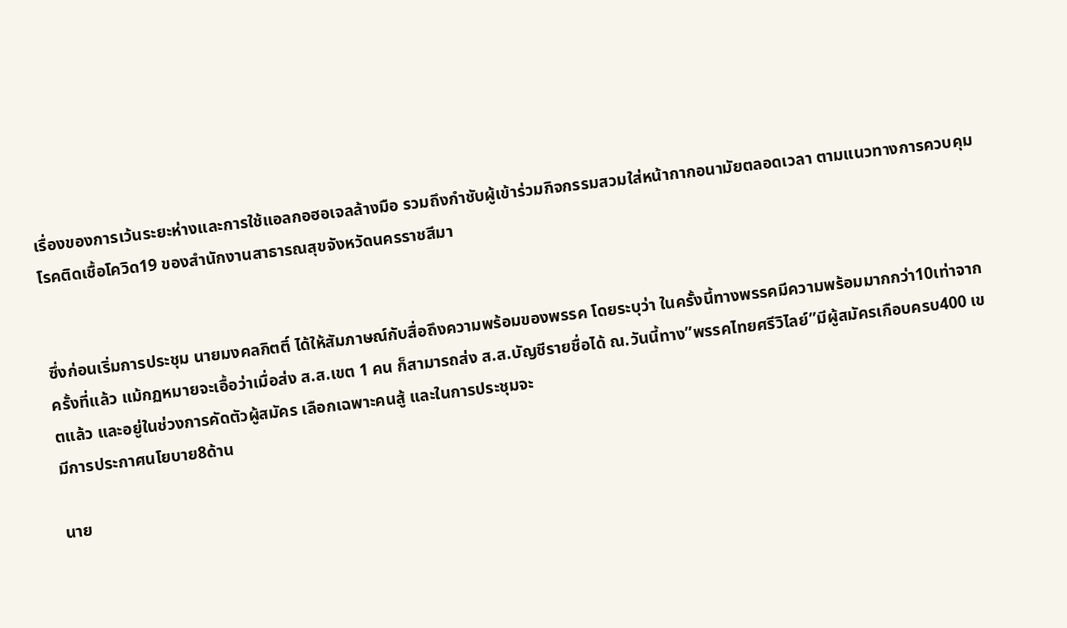เรื่องของการเว้นระยะห่างและการใช้แอลกอฮอเจลล้างมือ รวมถึงกำชับผู้เข้าร่วมกิจกรรมสวมใส่หน้ากากอนามัยตลอดเวลา ตามแนวทางการควบคุมโรคติดเชื้อโควิด19 ของสำนักงานสาธารณสุขจังหวัดนครราชสีมา


ซึ่งก่อนเริ่มการประชุม นายมงคลกิตติ์ ได้ให้สัมภาษณ์กับสื่อถึงความพร้อมของพรรค โดยระบุว่า ในครั้งนี้ทางพรรคมีความพร้อมมากกว่า10เท่าจากครั้งที่แล้ว แม้กฏหมายจะเอื้อว่าเมื่อส่ง ส.ส.เขต 1 คน ก็สามารถส่ง ส.ส.บัญชีรายชื่อได้ ณ.วันนี้ทาง”พรรคไทยศรีวิไลย์”มีผู้สมัครเกือบครบ400 เขตแล้ว และอยู่ในช่วงการคัดตัวผู้สมัคร เลือกเฉพาะคนสู้ และในการประชุมจะ
มีการประกาศนโยบาย8ด้าน

นาย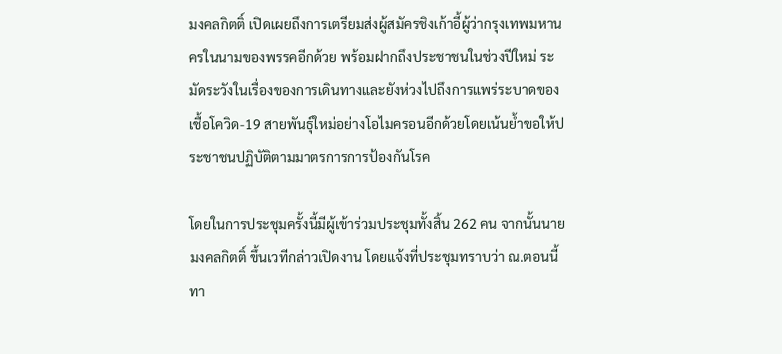มงคลกิตติ์ เปิดเผยถึงการเตรียมส่งผู้สมัครชิงเก้าอี้ผู้ว่ากรุงเทพมหานครในนามของพรรคอีกด้วย พร้อมฝากถึงประชาชนในช่วงปีใหม่ ระมัดระวังในเรื่องของการเดินทางและยังห่วงไปถึงการแพร่ระบาดของเชื้อโควิด-19 สายพันธุ์ใหม่อย่างโอไมครอนอีกด้วยโดยเน้นย้ำขอให้ประชาชนปฏิบัติตามมาตรการการป้องกันโรค

โดยในการประชุมครั้งนี้มีผู้เข้าร่วมประชุมทั้งสิ้น 262 คน จากนั้นนายมงคลกิตติ์ ขึ้นเวทีกล่าวเปิดงาน โดยแจ้งที่ประชุมทราบว่า ณ.ตอนนี้ทา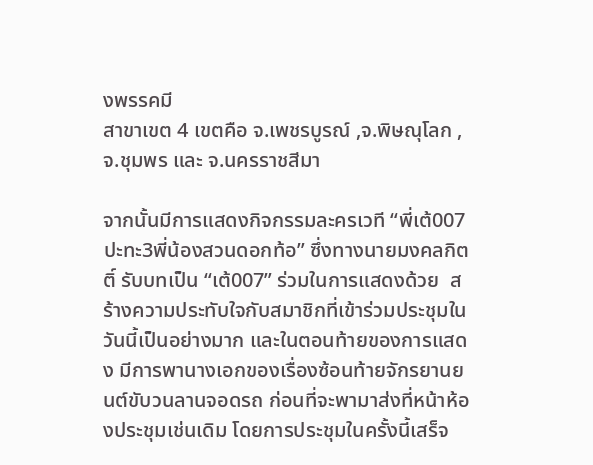งพรรคมี
สาขาเขต 4 เขตคือ จ.เพชรบูรณ์ ,จ.พิษณุโลก ,จ.ชุมพร และ จ.นครราชสีมา

จากนั้นมีการแสดงกิจกรรมละครเวที “พี่เต้007 ปะทะ3พี่น้องสวนดอกท้อ” ซึ่งทางนายมงคลกิตติ์ รับบทเป็น “เต้007” ร่วมในการแสดงด้วย  สร้างความประทับใจกับสมาชิกที่เข้าร่วมประชุมในวันนี้เป็นอย่างมาก และในตอนท้ายของการแสดง มีการพานางเอกของเรื่องซ้อนท้ายจักรยานยนต์ขับวนลานจอดรถ ก่อนที่จะพามาส่งที่หน้าห้องประชุมเช่นเดิม โดยการประชุมในครั้งนี้เสร็จ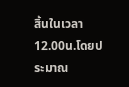สิ้นในเวลา 12.00น.โดยประมาณ